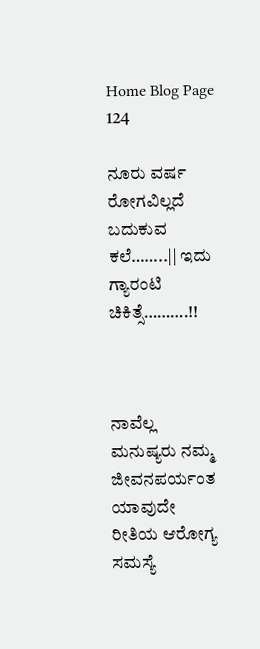Home Blog Page 124

ನೂರು ವರ್ಷ ರೋಗವಿಲ್ಲದೆ ಬದುಕುವ ಕಲೆ……..|| ಇದು ಗ್ಯಾರಂಟಿ ಚಿಕಿತ್ಸೆ……….!!



ನಾವೆಲ್ಲ ಮನುಷ್ಯರು ನಮ್ಮ ಜೀವನಪರ್ಯಂತ ಯಾವುದೇ ರೀತಿಯ ಆರೋಗ್ಯ ಸಮಸ್ಯೆ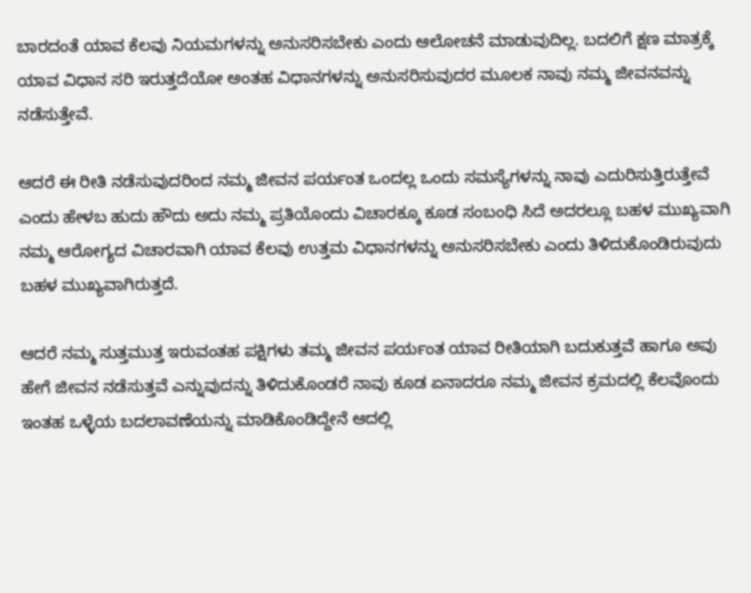ಬಾರದಂತೆ ಯಾವ ಕೆಲವು ನಿಯಮಗಳನ್ನು ಅನುಸರಿಸಬೇಕು ಎಂದು ಆಲೋಚನೆ ಮಾಡುವುದಿಲ್ಲ. ಬದಲಿಗೆ ಕ್ಷಣ ಮಾತ್ರಕ್ಕೆ ಯಾವ ವಿಧಾನ ಸರಿ ಇರುತ್ತದೆಯೋ ಅಂತಹ ವಿಧಾನಗಳನ್ನು ಅನುಸರಿಸುವುದರ ಮೂಲಕ ನಾವು ನಮ್ಮ ಜೀವನವನ್ನು ನಡೆಸುತ್ತೇವೆ.

ಆದರೆ ಈ ರೀತಿ ನಡೆಸುವುದರಿಂದ ನಮ್ಮ ಜೀವನ ಪರ್ಯಂತ ಒಂದಲ್ಲ ಒಂದು ಸಮಸ್ಯೆಗಳನ್ನು ನಾವು ಎದುರಿಸುತ್ತಿರುತ್ತೇವೆ ಎಂದು ಹೇಳಬ ಹುದು ಹೌದು ಅದು ನಮ್ಮ ಪ್ರತಿಯೊಂದು ವಿಚಾರಕ್ಕೂ ಕೂಡ ಸಂಬಂಧಿ ಸಿದೆ ಅದರಲ್ಲೂ ಬಹಳ ಮುಖ್ಯವಾಗಿ ನಮ್ಮ ಆರೋಗ್ಯದ ವಿಚಾರವಾಗಿ ಯಾವ ಕೆಲವು ಉತ್ತಮ ವಿಧಾನಗಳನ್ನು ಅನುಸರಿಸಬೇಕು ಎಂದು ತಿಳಿದುಕೊಂಡಿರುವುದು ಬಹಳ ಮುಖ್ಯವಾಗಿರುತ್ತದೆ.

ಆದರೆ ನಮ್ಮ ಸುತ್ತಮುತ್ತ ಇರುವಂತಹ ಪಕ್ಷಿಗಳು ತಮ್ಮ ಜೀವನ ಪರ್ಯಂತ ಯಾವ ರೀತಿಯಾಗಿ ಬದುಕುತ್ತವೆ ಹಾಗೂ ಅವು ಹೇಗೆ ಜೀವನ ನಡೆಸುತ್ತವೆ ಎನ್ನುವುದನ್ನು ತಿಳಿದುಕೊಂಡರೆ ನಾವು ಕೂಡ ಏನಾದರೂ ನಮ್ಮ ಜೀವನ ಕ್ರಮದಲ್ಲಿ ಕೆಲವೊಂದು ಇಂತಹ ಒಳ್ಳೆಯ ಬದಲಾವಣೆಯನ್ನು ಮಾಡಿಕೊಂಡಿದ್ದೇನೆ ಆದಲ್ಲಿ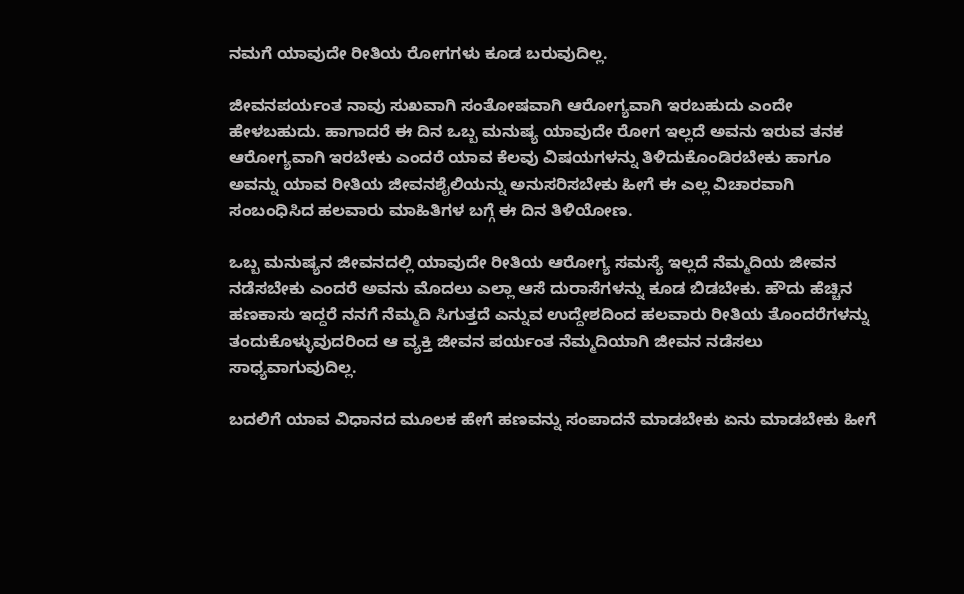ನಮಗೆ ಯಾವುದೇ ರೀತಿಯ ರೋಗಗಳು ಕೂಡ ಬರುವುದಿಲ್ಲ.

ಜೀವನಪರ್ಯಂತ ನಾವು ಸುಖವಾಗಿ ಸಂತೋಷವಾಗಿ ಆರೋಗ್ಯವಾಗಿ ಇರಬಹುದು ಎಂದೇ ಹೇಳಬಹುದು. ಹಾಗಾದರೆ ಈ ದಿನ ಒಬ್ಬ ಮನುಷ್ಯ ಯಾವುದೇ ರೋಗ ಇಲ್ಲದೆ ಅವನು ಇರುವ ತನಕ ಆರೋಗ್ಯವಾಗಿ ಇರಬೇಕು ಎಂದರೆ ಯಾವ ಕೆಲವು ವಿಷಯಗಳನ್ನು ತಿಳಿದುಕೊಂಡಿರಬೇಕು ಹಾಗೂ ಅವನ್ನು ಯಾವ ರೀತಿಯ ಜೀವನಶೈಲಿಯನ್ನು ಅನುಸರಿಸಬೇಕು ಹೀಗೆ ಈ ಎಲ್ಲ ವಿಚಾರವಾಗಿ ಸಂಬಂಧಿಸಿದ ಹಲವಾರು ಮಾಹಿತಿಗಳ ಬಗ್ಗೆ ಈ ದಿನ ತಿಳಿಯೋಣ.

ಒಬ್ಬ ಮನುಷ್ಯನ ಜೀವನದಲ್ಲಿ ಯಾವುದೇ ರೀತಿಯ ಆರೋಗ್ಯ ಸಮಸ್ಯೆ ಇಲ್ಲದೆ ನೆಮ್ಮದಿಯ ಜೀವನ ನಡೆಸಬೇಕು ಎಂದರೆ ಅವನು ಮೊದಲು ಎಲ್ಲಾ ಆಸೆ ದುರಾಸೆಗಳನ್ನು ಕೂಡ ಬಿಡಬೇಕು. ಹೌದು ಹೆಚ್ಚಿನ ಹಣಕಾಸು ಇದ್ದರೆ ನನಗೆ ನೆಮ್ಮದಿ ಸಿಗುತ್ತದೆ ಎನ್ನುವ ಉದ್ದೇಶದಿಂದ ಹಲವಾರು ರೀತಿಯ ತೊಂದರೆಗಳನ್ನು ತಂದುಕೊಳ್ಳುವುದರಿಂದ ಆ ವ್ಯಕ್ತಿ ಜೀವನ ಪರ್ಯಂತ ನೆಮ್ಮದಿಯಾಗಿ ಜೀವನ ನಡೆಸಲು ಸಾಧ್ಯವಾಗುವುದಿಲ್ಲ.

ಬದಲಿಗೆ ಯಾವ ವಿಧಾನದ ಮೂಲಕ ಹೇಗೆ ಹಣವನ್ನು ಸಂಪಾದನೆ ಮಾಡಬೇಕು ಏನು ಮಾಡಬೇಕು ಹೀಗೆ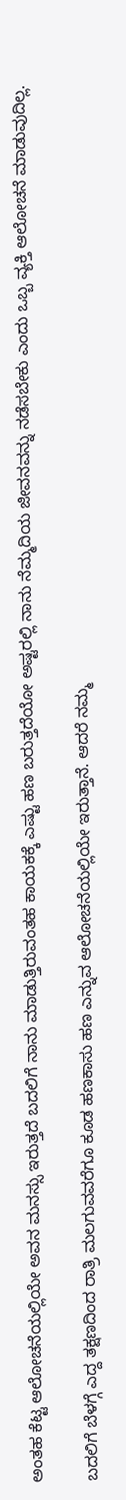ಅಂತಹ ಕೆಟ್ಟ ಆಲೋಚನೆಯಲ್ಲಿಯೇ ಅವನ ಮನಸ್ಸು ಇರುತ್ತದೆ ಬದಲಿಗೆ ನಾನು ಮಾಡುತ್ತಿರುವಂತಹ ಕಾಯಕಕ್ಕೆ ಎಷ್ಟು ಹಣ ಬರುತ್ತದೆಯೋ ಅಷ್ಟರಲ್ಲಿ ನಾನು ನೆಮ್ಮದಿಯ ಜೀವನವನ್ನು ನಡೆಸಬೇಕು ಎಂದು ಒಬ್ಬ ವ್ಯಕ್ತಿ ಆಲೋಚನೆ ಮಾಡುವುದಿಲ್ಲ.

ಬದಲಿಗೆ ಬೆಳಗ್ಗೆ ಎದ್ದ ತಕ್ಷಣದಿಂದ ರಾತ್ರಿ ಮಲಗುವವರೆಗೂ ಕೂಡ ಹಣಕಾಸು ಹಣ ಎನ್ನುವ ಆಲೋಚನೆಯಲ್ಲಿಯೇ ಇರುತ್ತಾನೆ. ಆದರೆ ನಮ್ಮ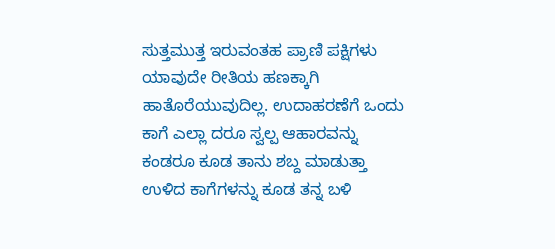ಸುತ್ತಮುತ್ತ ಇರುವಂತಹ ಪ್ರಾಣಿ ಪಕ್ಷಿಗಳು ಯಾವುದೇ ರೀತಿಯ ಹಣಕ್ಕಾಗಿ ಹಾತೊರೆಯುವುದಿಲ್ಲ. ಉದಾಹರಣೆಗೆ ಒಂದು ಕಾಗೆ ಎಲ್ಲಾ ದರೂ ಸ್ವಲ್ಪ ಆಹಾರವನ್ನು ಕಂಡರೂ ಕೂಡ ತಾನು ಶಬ್ದ ಮಾಡುತ್ತಾ ಉಳಿದ ಕಾಗೆಗಳನ್ನು ಕೂಡ ತನ್ನ ಬಳಿ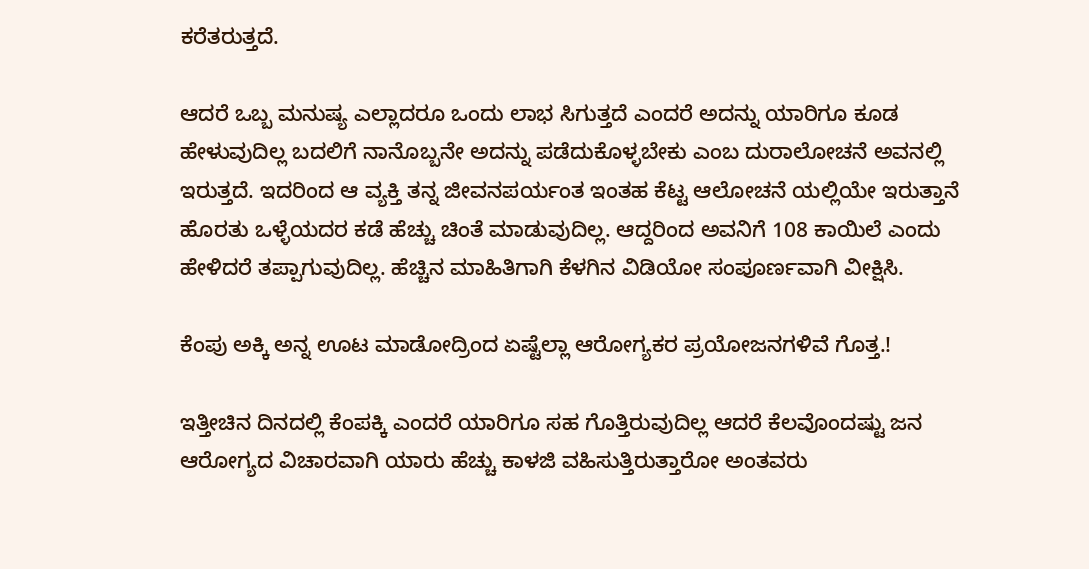ಕರೆತರುತ್ತದೆ.

ಆದರೆ ಒಬ್ಬ ಮನುಷ್ಯ ಎಲ್ಲಾದರೂ ಒಂದು ಲಾಭ ಸಿಗುತ್ತದೆ ಎಂದರೆ ಅದನ್ನು ಯಾರಿಗೂ ಕೂಡ ಹೇಳುವುದಿಲ್ಲ ಬದಲಿಗೆ ನಾನೊಬ್ಬನೇ ಅದನ್ನು ಪಡೆದುಕೊಳ್ಳಬೇಕು ಎಂಬ ದುರಾಲೋಚನೆ ಅವನಲ್ಲಿ ಇರುತ್ತದೆ. ಇದರಿಂದ ಆ ವ್ಯಕ್ತಿ ತನ್ನ ಜೀವನಪರ್ಯಂತ ಇಂತಹ ಕೆಟ್ಟ ಆಲೋಚನೆ ಯಲ್ಲಿಯೇ ಇರುತ್ತಾನೆ ಹೊರತು ಒಳ್ಳೆಯದರ ಕಡೆ ಹೆಚ್ಚು ಚಿಂತೆ ಮಾಡುವುದಿಲ್ಲ. ಆದ್ದರಿಂದ ಅವನಿಗೆ 108 ಕಾಯಿಲೆ ಎಂದು ಹೇಳಿದರೆ ತಪ್ಪಾಗುವುದಿಲ್ಲ. ಹೆಚ್ಚಿನ ಮಾಹಿತಿಗಾಗಿ ಕೆಳಗಿನ ವಿಡಿಯೋ ಸಂಪೂರ್ಣವಾಗಿ ವೀಕ್ಷಿಸಿ.

ಕೆಂಪು ಅಕ್ಕಿ ಅನ್ನ ಊಟ ಮಾಡೋದ್ರಿಂದ ಏಷ್ಟೆಲ್ಲಾ ಆರೋಗ್ಯಕರ ಪ್ರಯೋಜನಗಳಿವೆ ಗೊತ್ತ.!

ಇತ್ತೀಚಿನ ದಿನದಲ್ಲಿ ಕೆಂಪಕ್ಕಿ ಎಂದರೆ ಯಾರಿಗೂ ಸಹ ಗೊತ್ತಿರುವುದಿಲ್ಲ ಆದರೆ ಕೆಲವೊಂದಷ್ಟು ಜನ ಆರೋಗ್ಯದ ವಿಚಾರವಾಗಿ ಯಾರು ಹೆಚ್ಚು ಕಾಳಜಿ ವಹಿಸುತ್ತಿರುತ್ತಾರೋ ಅಂತವರು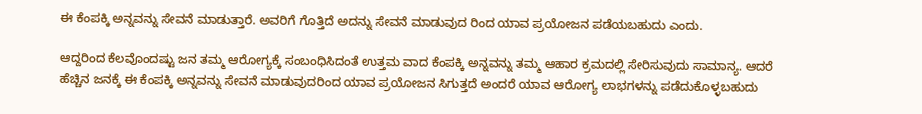ಈ ಕೆಂಪಕ್ಕಿ ಅನ್ನವನ್ನು ಸೇವನೆ ಮಾಡುತ್ತಾರೆ. ಅವರಿಗೆ ಗೊತ್ತಿದೆ ಅದನ್ನು ಸೇವನೆ ಮಾಡುವುದ ರಿಂದ ಯಾವ ಪ್ರಯೋಜನ ಪಡೆಯಬಹುದು ಎಂದು.

ಆದ್ದರಿಂದ ಕೆಲವೊಂದಷ್ಟು ಜನ ತಮ್ಮ ಆರೋಗ್ಯಕ್ಕೆ ಸಂಬಂಧಿಸಿದಂತೆ ಉತ್ತಮ ವಾದ ಕೆಂಪಕ್ಕಿ ಅನ್ನವನ್ನು ತಮ್ಮ ಆಹಾರ ಕ್ರಮದಲ್ಲಿ ಸೇರಿಸುವುದು ಸಾಮಾನ್ಯ. ಆದರೆ ಹೆಚ್ಚಿನ ಜನಕ್ಕೆ ಈ ಕೆಂಪಕ್ಕಿ ಅನ್ನವನ್ನು ಸೇವನೆ ಮಾಡುವುದರಿಂದ ಯಾವ ಪ್ರಯೋಜನ ಸಿಗುತ್ತದೆ ಅಂದರೆ ಯಾವ ಆರೋಗ್ಯ ಲಾಭಗಳನ್ನು ಪಡೆದುಕೊಳ್ಳಬಹುದು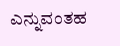ಎನ್ನುವಂತಹ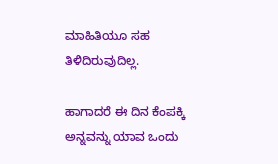ಮಾಹಿತಿಯೂ ಸಹ ತಿಳಿದಿರುವುದಿಲ್ಲ.

ಹಾಗಾದರೆ ಈ ದಿನ ಕೆಂಪಕ್ಕಿ ಅನ್ನವನ್ನು ಯಾವ ಒಂದು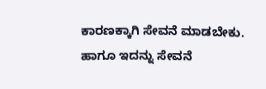ಕಾರಣಕ್ಕಾಗಿ ಸೇವನೆ ಮಾಡಬೇಕು. ಹಾಗೂ ಇದನ್ನು ಸೇವನೆ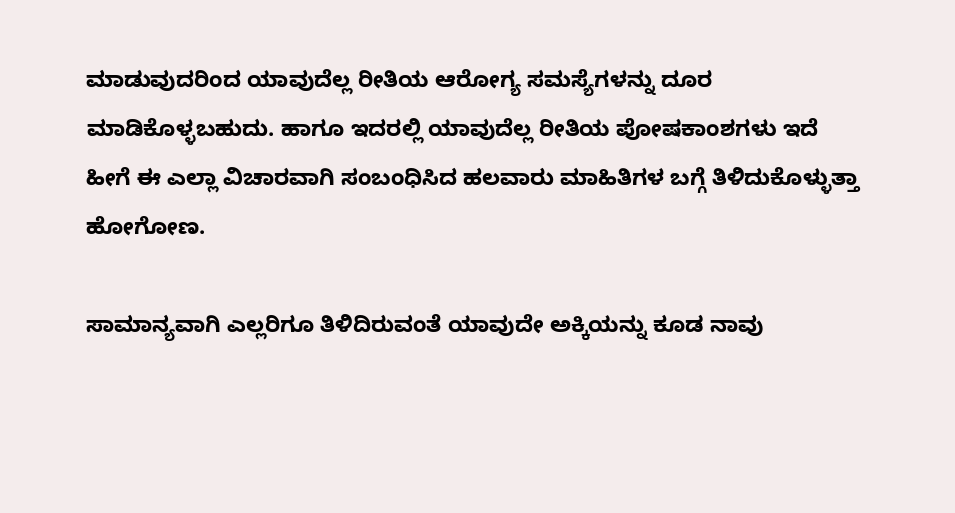ಮಾಡುವುದರಿಂದ ಯಾವುದೆಲ್ಲ ರೀತಿಯ ಆರೋಗ್ಯ ಸಮಸ್ಯೆಗಳನ್ನು ದೂರ ಮಾಡಿಕೊಳ್ಳಬಹುದು. ಹಾಗೂ ಇದರಲ್ಲಿ ಯಾವುದೆಲ್ಲ ರೀತಿಯ ಪೋಷಕಾಂಶಗಳು ಇದೆ ಹೀಗೆ ಈ ಎಲ್ಲಾ ವಿಚಾರವಾಗಿ ಸಂಬಂಧಿಸಿದ ಹಲವಾರು ಮಾಹಿತಿಗಳ ಬಗ್ಗೆ ತಿಳಿದುಕೊಳ್ಳುತ್ತಾ ಹೋಗೋಣ.

ಸಾಮಾನ್ಯವಾಗಿ ಎಲ್ಲರಿಗೂ ತಿಳಿದಿರುವಂತೆ ಯಾವುದೇ ಅಕ್ಕಿಯನ್ನು ಕೂಡ ನಾವು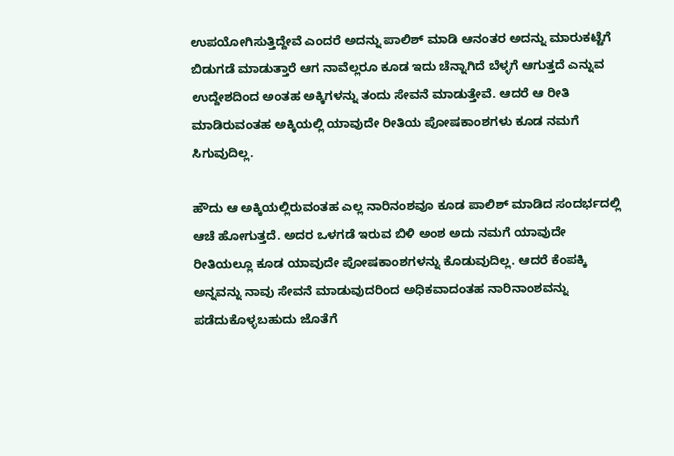ಉಪಯೋಗಿಸುತ್ತಿದ್ದೇವೆ ಎಂದರೆ ಅದನ್ನು ಪಾಲಿಶ್ ಮಾಡಿ ಆನಂತರ ಅದನ್ನು ಮಾರುಕಟ್ಟೆಗೆ ಬಿಡುಗಡೆ ಮಾಡುತ್ತಾರೆ ಆಗ ನಾವೆಲ್ಲರೂ ಕೂಡ ಇದು ಚೆನ್ನಾಗಿದೆ ಬೆಳ್ಳಗೆ ಆಗುತ್ತದೆ ಎನ್ನುವ ಉದ್ದೇಶದಿಂದ ಅಂತಹ ಅಕ್ಕಿಗಳನ್ನು ತಂದು ಸೇವನೆ ಮಾಡುತ್ತೇವೆ. ಆದರೆ ಆ ರೀತಿ ಮಾಡಿರುವಂತಹ ಅಕ್ಕಿಯಲ್ಲಿ ಯಾವುದೇ ರೀತಿಯ ಪೋಷಕಾಂಶಗಳು ಕೂಡ ನಮಗೆ ಸಿಗುವುದಿಲ್ಲ.

ಹೌದು ಆ ಅಕ್ಕಿಯಲ್ಲಿರುವಂತಹ ಎಲ್ಲ ನಾರಿನಂಶವೂ ಕೂಡ ಪಾಲಿಶ್ ಮಾಡಿದ ಸಂದರ್ಭದಲ್ಲಿ ಆಚೆ ಹೋಗುತ್ತದೆ. ಅದರ ಒಳಗಡೆ ಇರುವ ಬಿಳಿ ಅಂಶ ಅದು ನಮಗೆ ಯಾವುದೇ ರೀತಿಯಲ್ಲೂ ಕೂಡ ಯಾವುದೇ ಪೋಷಕಾಂಶಗಳನ್ನು ಕೊಡುವುದಿಲ್ಲ. ಆದರೆ ಕೆಂಪಕ್ಕಿ ಅನ್ನವನ್ನು ನಾವು ಸೇವನೆ ಮಾಡುವುದರಿಂದ ಅಧಿಕವಾದಂತಹ ನಾರಿನಾಂಶವನ್ನು ಪಡೆದುಕೊಳ್ಳಬಹುದು ಜೊತೆಗೆ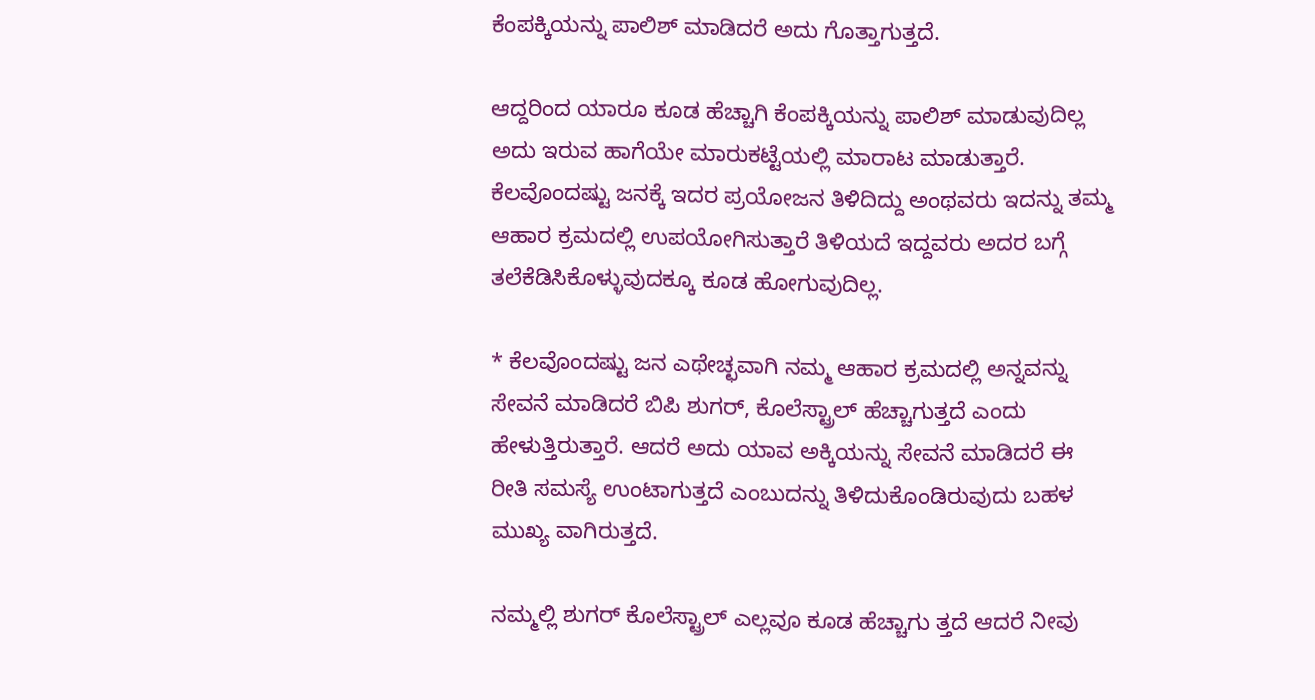ಕೆಂಪಕ್ಕಿಯನ್ನು ಪಾಲಿಶ್ ಮಾಡಿದರೆ ಅದು ಗೊತ್ತಾಗುತ್ತದೆ.

ಆದ್ದರಿಂದ ಯಾರೂ ಕೂಡ ಹೆಚ್ಚಾಗಿ ಕೆಂಪಕ್ಕಿಯನ್ನು ಪಾಲಿಶ್ ಮಾಡುವುದಿಲ್ಲ ಅದು ಇರುವ ಹಾಗೆಯೇ ಮಾರುಕಟ್ಟೆಯಲ್ಲಿ ಮಾರಾಟ ಮಾಡುತ್ತಾರೆ. ಕೆಲವೊಂದಷ್ಟು ಜನಕ್ಕೆ ಇದರ ಪ್ರಯೋಜನ ತಿಳಿದಿದ್ದು ಅಂಥವರು ಇದನ್ನು ತಮ್ಮ ಆಹಾರ ಕ್ರಮದಲ್ಲಿ ಉಪಯೋಗಿಸುತ್ತಾರೆ ತಿಳಿಯದೆ ಇದ್ದವರು ಅದರ ಬಗ್ಗೆ ತಲೆಕೆಡಿಸಿಕೊಳ್ಳುವುದಕ್ಕೂ ಕೂಡ ಹೋಗುವುದಿಲ್ಲ.

* ಕೆಲವೊಂದಷ್ಟು ಜನ ಎಥೇಚ್ಛವಾಗಿ ನಮ್ಮ ಆಹಾರ ಕ್ರಮದಲ್ಲಿ ಅನ್ನವನ್ನು ಸೇವನೆ ಮಾಡಿದರೆ ಬಿಪಿ ಶುಗರ್, ಕೊಲೆಸ್ಟ್ರಾಲ್ ಹೆಚ್ಚಾಗುತ್ತದೆ ಎಂದು ಹೇಳುತ್ತಿರುತ್ತಾರೆ. ಆದರೆ ಅದು ಯಾವ ಅಕ್ಕಿಯನ್ನು ಸೇವನೆ ಮಾಡಿದರೆ ಈ ರೀತಿ ಸಮಸ್ಯೆ ಉಂಟಾಗುತ್ತದೆ ಎಂಬುದನ್ನು ತಿಳಿದುಕೊಂಡಿರುವುದು ಬಹಳ ಮುಖ್ಯ ವಾಗಿರುತ್ತದೆ.

ನಮ್ಮಲ್ಲಿ ಶುಗರ್ ಕೊಲೆಸ್ಟ್ರಾಲ್ ಎಲ್ಲವೂ ಕೂಡ ಹೆಚ್ಚಾಗು ತ್ತದೆ ಆದರೆ ನೀವು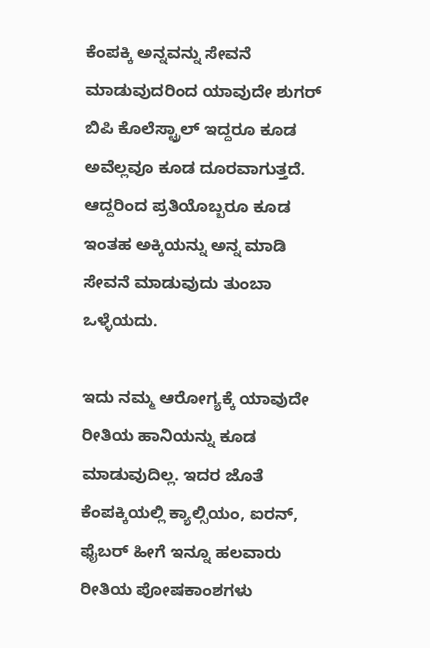ಕೆಂಪಕ್ಕಿ ಅನ್ನವನ್ನು ಸೇವನೆ ಮಾಡುವುದರಿಂದ ಯಾವುದೇ ಶುಗರ್ ಬಿಪಿ ಕೊಲೆಸ್ಟ್ರಾಲ್ ಇದ್ದರೂ ಕೂಡ ಅವೆಲ್ಲವೂ ಕೂಡ ದೂರವಾಗುತ್ತದೆ. ಆದ್ದರಿಂದ ಪ್ರತಿಯೊಬ್ಬರೂ ಕೂಡ ಇಂತಹ ಅಕ್ಕಿಯನ್ನು ಅನ್ನ ಮಾಡಿ ಸೇವನೆ ಮಾಡುವುದು ತುಂಬಾ ಒಳ್ಳೆಯದು.

ಇದು ನಮ್ಮ ಆರೋಗ್ಯಕ್ಕೆ ಯಾವುದೇ ರೀತಿಯ ಹಾನಿಯನ್ನು ಕೂಡ ಮಾಡುವುದಿಲ್ಲ. ಇದರ ಜೊತೆ ಕೆಂಪಕ್ಕಿಯಲ್ಲಿ ಕ್ಯಾಲ್ಸಿಯಂ, ಐರನ್, ಫೈಬರ್ ಹೀಗೆ ಇನ್ನೂ ಹಲವಾರು ರೀತಿಯ ಪೋಷಕಾಂಶಗಳು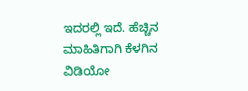ಇದರಲ್ಲಿ ಇದೆ. ಹೆಚ್ಚಿನ ಮಾಹಿತಿಗಾಗಿ ಕೆಳಗಿನ ವಿಡಿಯೋ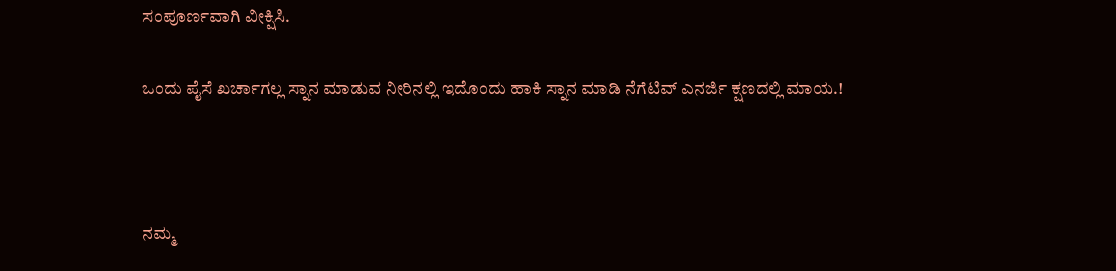ಸಂಪೂರ್ಣವಾಗಿ ವೀಕ್ಷಿಸಿ.

ಒಂದು ಪೈಸೆ ಖರ್ಚಾಗಲ್ಲ ಸ್ನಾನ ಮಾಡುವ ನೀರಿನಲ್ಲಿ ಇದೊಂದು ಹಾಕಿ ಸ್ನಾನ ಮಾಡಿ ನೆಗೆಟಿವ್ ಎನರ್ಜಿ ಕ್ಷಣದಲ್ಲಿ ಮಾಯ.!



ನಮ್ಮ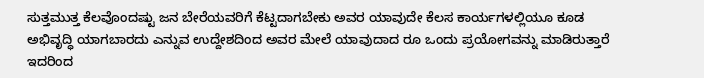ಸುತ್ತಮುತ್ತ ಕೆಲವೊಂದಷ್ಟು ಜನ ಬೇರೆಯವರಿಗೆ ಕೆಟ್ಟದಾಗಬೇಕು ಅವರ ಯಾವುದೇ ಕೆಲಸ ಕಾರ್ಯಗಳಲ್ಲಿಯೂ ಕೂಡ ಅಭಿವೃದ್ಧಿ ಯಾಗಬಾರದು ಎನ್ನುವ ಉದ್ದೇಶದಿಂದ ಅವರ ಮೇಲೆ ಯಾವುದಾದ ರೂ ಒಂದು ಪ್ರಯೋಗವನ್ನು ಮಾಡಿರುತ್ತಾರೆ ಇದರಿಂದ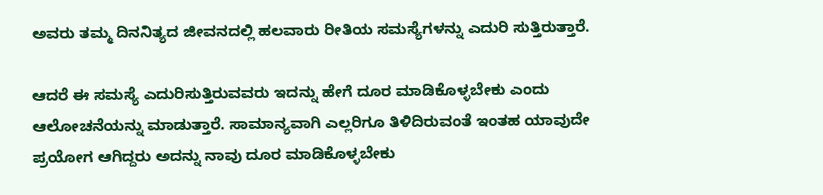ಅವರು ತಮ್ಮ ದಿನನಿತ್ಯದ ಜೀವನದಲ್ಲಿ ಹಲವಾರು ರೀತಿಯ ಸಮಸ್ಯೆಗಳನ್ನು ಎದುರಿ ಸುತ್ತಿರುತ್ತಾರೆ.

ಆದರೆ ಈ ಸಮಸ್ಯೆ ಎದುರಿಸುತ್ತಿರುವವರು ಇದನ್ನು ಹೇಗೆ ದೂರ ಮಾಡಿಕೊಳ್ಳಬೇಕು ಎಂದು ಆಲೋಚನೆಯನ್ನು ಮಾಡುತ್ತಾರೆ. ಸಾಮಾನ್ಯವಾಗಿ ಎಲ್ಲರಿಗೂ ತಿಳಿದಿರುವಂತೆ ಇಂತಹ ಯಾವುದೇ ಪ್ರಯೋಗ ಆಗಿದ್ದರು ಅದನ್ನು ನಾವು ದೂರ ಮಾಡಿಕೊಳ್ಳಬೇಕು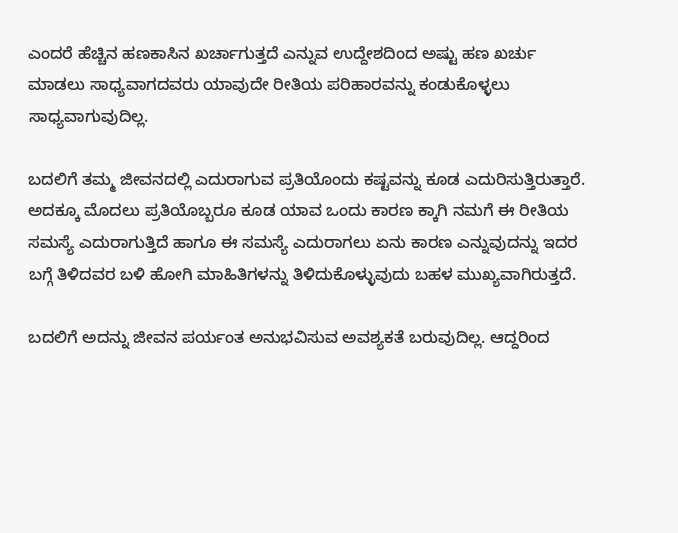ಎಂದರೆ ಹೆಚ್ಚಿನ ಹಣಕಾಸಿನ ಖರ್ಚಾಗುತ್ತದೆ ಎನ್ನುವ ಉದ್ದೇಶದಿಂದ ಅಷ್ಟು ಹಣ ಖರ್ಚು ಮಾಡಲು ಸಾಧ್ಯವಾಗದವರು ಯಾವುದೇ ರೀತಿಯ ಪರಿಹಾರವನ್ನು ಕಂಡುಕೊಳ್ಳಲು ಸಾಧ್ಯವಾಗುವುದಿಲ್ಲ.

ಬದಲಿಗೆ ತಮ್ಮ ಜೀವನದಲ್ಲಿ ಎದುರಾಗುವ ಪ್ರತಿಯೊಂದು ಕಷ್ಟವನ್ನು ಕೂಡ ಎದುರಿಸುತ್ತಿರುತ್ತಾರೆ. ಅದಕ್ಕೂ ಮೊದಲು ಪ್ರತಿಯೊಬ್ಬರೂ ಕೂಡ ಯಾವ ಒಂದು ಕಾರಣ ಕ್ಕಾಗಿ ನಮಗೆ ಈ ರೀತಿಯ ಸಮಸ್ಯೆ ಎದುರಾಗುತ್ತಿದೆ ಹಾಗೂ ಈ ಸಮಸ್ಯೆ ಎದುರಾಗಲು ಏನು ಕಾರಣ ಎನ್ನುವುದನ್ನು ಇದರ ಬಗ್ಗೆ ತಿಳಿದವರ ಬಳಿ ಹೋಗಿ ಮಾಹಿತಿಗಳನ್ನು ತಿಳಿದುಕೊಳ್ಳುವುದು ಬಹಳ ಮುಖ್ಯವಾಗಿರುತ್ತದೆ.

ಬದಲಿಗೆ ಅದನ್ನು ಜೀವನ ಪರ್ಯಂತ ಅನುಭವಿಸುವ ಅವಶ್ಯಕತೆ ಬರುವುದಿಲ್ಲ. ಆದ್ದರಿಂದ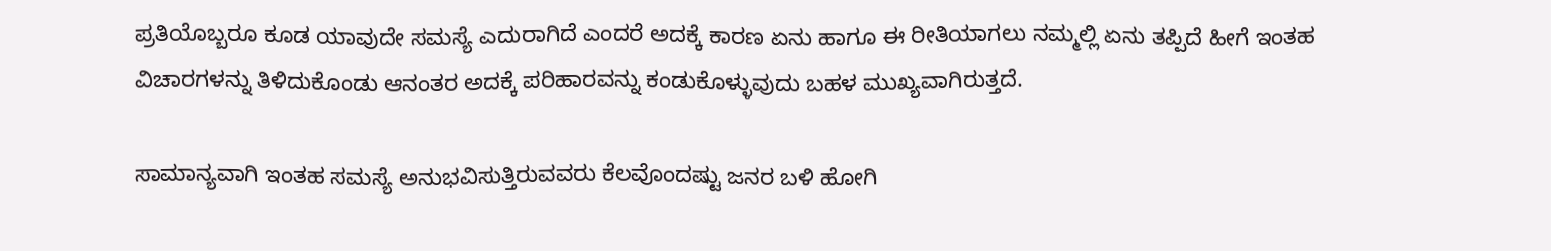ಪ್ರತಿಯೊಬ್ಬರೂ ಕೂಡ ಯಾವುದೇ ಸಮಸ್ಯೆ ಎದುರಾಗಿದೆ ಎಂದರೆ ಅದಕ್ಕೆ ಕಾರಣ ಏನು ಹಾಗೂ ಈ ರೀತಿಯಾಗಲು ನಮ್ಮಲ್ಲಿ ಏನು ತಪ್ಪಿದೆ ಹೀಗೆ ಇಂತಹ ವಿಚಾರಗಳನ್ನು ತಿಳಿದುಕೊಂಡು ಆನಂತರ ಅದಕ್ಕೆ ಪರಿಹಾರವನ್ನು ಕಂಡುಕೊಳ್ಳುವುದು ಬಹಳ ಮುಖ್ಯವಾಗಿರುತ್ತದೆ.

ಸಾಮಾನ್ಯವಾಗಿ ಇಂತಹ ಸಮಸ್ಯೆ ಅನುಭವಿಸುತ್ತಿರುವವರು ಕೆಲವೊಂದಷ್ಟು ಜನರ ಬಳಿ ಹೋಗಿ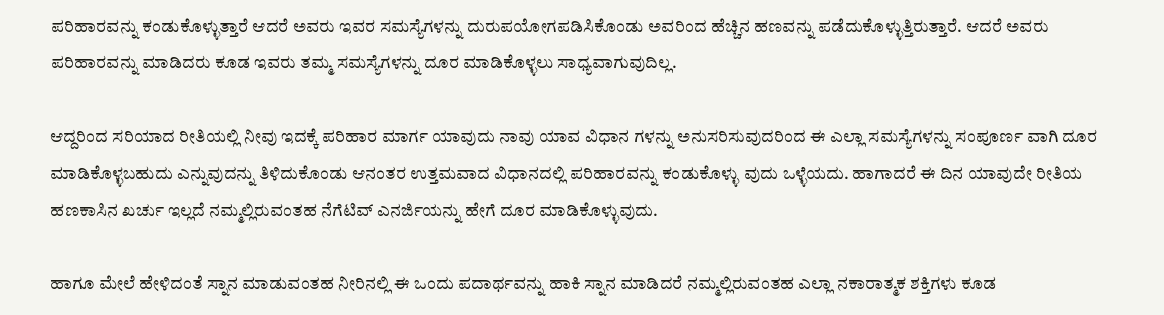ಪರಿಹಾರವನ್ನು ಕಂಡುಕೊಳ್ಳುತ್ತಾರೆ ಆದರೆ ಅವರು ಇವರ ಸಮಸ್ಯೆಗಳನ್ನು ದುರುಪಯೋಗಪಡಿಸಿಕೊಂಡು ಅವರಿಂದ ಹೆಚ್ಚಿನ ಹಣವನ್ನು ಪಡೆದುಕೊಳ್ಳುತ್ತಿರುತ್ತಾರೆ. ಆದರೆ ಅವರು ಪರಿಹಾರವನ್ನು ಮಾಡಿದರು ಕೂಡ ಇವರು ತಮ್ಮ ಸಮಸ್ಯೆಗಳನ್ನು ದೂರ ಮಾಡಿಕೊಳ್ಳಲು ಸಾಧ್ಯವಾಗುವುದಿಲ್ಲ.

ಆದ್ದರಿಂದ ಸರಿಯಾದ ರೀತಿಯಲ್ಲಿ ನೀವು ಇದಕ್ಕೆ ಪರಿಹಾರ ಮಾರ್ಗ ಯಾವುದು ನಾವು ಯಾವ ವಿಧಾನ ಗಳನ್ನು ಅನುಸರಿಸುವುದರಿಂದ ಈ ಎಲ್ಲಾ ಸಮಸ್ಯೆಗಳನ್ನು ಸಂಪೂರ್ಣ ವಾಗಿ ದೂರ ಮಾಡಿಕೊಳ್ಳಬಹುದು ಎನ್ನುವುದನ್ನು ತಿಳಿದುಕೊಂಡು ಆನಂತರ ಉತ್ತಮವಾದ ವಿಧಾನದಲ್ಲಿ ಪರಿಹಾರವನ್ನು ಕಂಡುಕೊಳ್ಳು ವುದು ಒಳ್ಳೆಯದು. ಹಾಗಾದರೆ ಈ ದಿನ ಯಾವುದೇ ರೀತಿಯ ಹಣಕಾಸಿನ ಖರ್ಚು ಇಲ್ಲದೆ ನಮ್ಮಲ್ಲಿರುವಂತಹ ನೆಗೆಟಿವ್ ಎನರ್ಜಿಯನ್ನು ಹೇಗೆ ದೂರ ಮಾಡಿಕೊಳ್ಳುವುದು.

ಹಾಗೂ ಮೇಲೆ ಹೇಳಿದಂತೆ ಸ್ನಾನ ಮಾಡುವಂತಹ ನೀರಿನಲ್ಲಿ ಈ ಒಂದು ಪದಾರ್ಥವನ್ನು ಹಾಕಿ ಸ್ನಾನ ಮಾಡಿದರೆ ನಮ್ಮಲ್ಲಿರುವಂತಹ ಎಲ್ಲಾ ನಕಾರಾತ್ಮಕ ಶಕ್ತಿಗಳು ಕೂಡ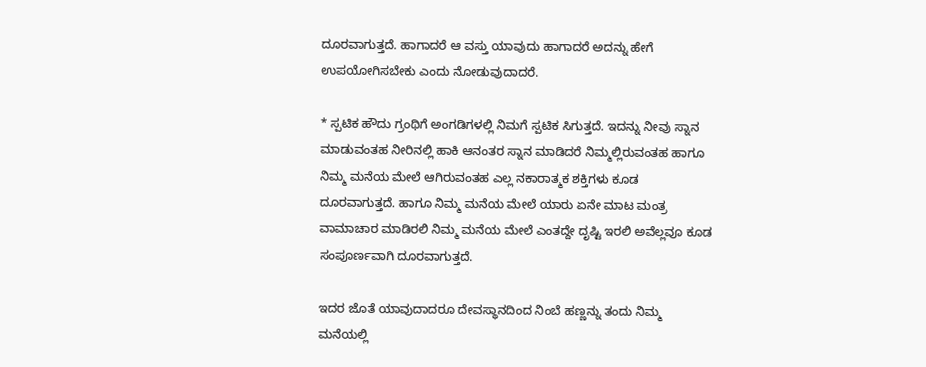ದೂರವಾಗುತ್ತದೆ. ಹಾಗಾದರೆ ಆ ವಸ್ತು ಯಾವುದು ಹಾಗಾದರೆ ಅದನ್ನು ಹೇಗೆ ಉಪಯೋಗಿಸಬೇಕು ಎಂದು ನೋಡುವುದಾದರೆ.

* ಸ್ಪಟಿಕ ಹೌದು ಗ್ರಂಥಿಗೆ ಅಂಗಡಿಗಳಲ್ಲಿ ನಿಮಗೆ ಸ್ಪಟಿಕ ಸಿಗುತ್ತದೆ. ಇದನ್ನು ನೀವು ಸ್ನಾನ ಮಾಡುವಂತಹ ನೀರಿನಲ್ಲಿ ಹಾಕಿ ಆನಂತರ ಸ್ನಾನ ಮಾಡಿದರೆ ನಿಮ್ಮಲ್ಲಿರುವಂತಹ ಹಾಗೂ ನಿಮ್ಮ ಮನೆಯ ಮೇಲೆ ಆಗಿರುವಂತಹ ಎಲ್ಲ ನಕಾರಾತ್ಮಕ ಶಕ್ತಿಗಳು ಕೂಡ ದೂರವಾಗುತ್ತದೆ. ಹಾಗೂ ನಿಮ್ಮ ಮನೆಯ ಮೇಲೆ ಯಾರು ಏನೇ ಮಾಟ ಮಂತ್ರ ವಾಮಾಚಾರ ಮಾಡಿರಲಿ ನಿಮ್ಮ ಮನೆಯ ಮೇಲೆ ಎಂತದ್ದೇ ದೃಷ್ಟಿ ಇರಲಿ ಅವೆಲ್ಲವೂ ಕೂಡ ಸಂಪೂರ್ಣವಾಗಿ ದೂರವಾಗುತ್ತದೆ.

ಇದರ ಜೊತೆ ಯಾವುದಾದರೂ ದೇವಸ್ಥಾನದಿಂದ ನಿಂಬೆ ಹಣ್ಣನ್ನು ತಂದು ನಿಮ್ಮ ಮನೆಯಲ್ಲಿ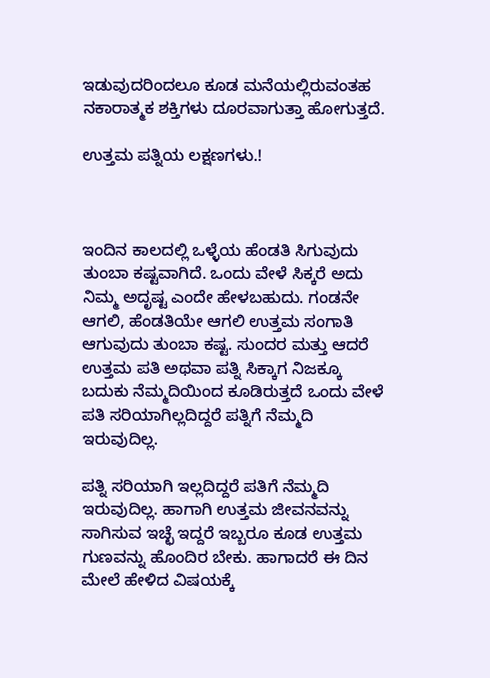ಇಡುವುದರಿಂದಲೂ ಕೂಡ ಮನೆಯಲ್ಲಿರುವಂತಹ ನಕಾರಾತ್ಮಕ ಶಕ್ತಿಗಳು ದೂರವಾಗುತ್ತಾ ಹೋಗುತ್ತದೆ.

ಉತ್ತಮ ಪತ್ನಿಯ ಲಕ್ಷಣಗಳು.!



ಇಂದಿನ ಕಾಲದಲ್ಲಿ ಒಳ್ಳೆಯ ಹೆಂಡತಿ ಸಿಗುವುದು ತುಂಬಾ ಕಷ್ಟವಾಗಿದೆ. ಒಂದು ವೇಳೆ ಸಿಕ್ಕರೆ ಅದು ನಿಮ್ಮ ಅದೃಷ್ಟ ಎಂದೇ ಹೇಳಬಹುದು. ಗಂಡನೇ ಆಗಲಿ, ಹೆಂಡತಿಯೇ ಆಗಲಿ ಉತ್ತಮ ಸಂಗಾತಿ ಆಗುವುದು ತುಂಬಾ ಕಷ್ಟ. ಸುಂದರ ಮತ್ತು ಆದರೆ ಉತ್ತಮ ಪತಿ ಅಥವಾ ಪತ್ನಿ ಸಿಕ್ಕಾಗ ನಿಜಕ್ಕೂ ಬದುಕು ನೆಮ್ಮದಿಯಿಂದ ಕೂಡಿರುತ್ತದೆ ಒಂದು ವೇಳೆ ಪತಿ ಸರಿಯಾಗಿಲ್ಲದಿದ್ದರೆ ಪತ್ನಿಗೆ ನೆಮ್ಮದಿ ಇರುವುದಿಲ್ಲ.

ಪತ್ನಿ ಸರಿಯಾಗಿ ಇಲ್ಲದಿದ್ದರೆ ಪತಿಗೆ ನೆಮ್ಮದಿ ಇರುವುದಿಲ್ಲ. ಹಾಗಾಗಿ ಉತ್ತಮ ಜೀವನವನ್ನು ಸಾಗಿಸುವ ಇಚ್ಛೆ ಇದ್ದರೆ ಇಬ್ಬರೂ ಕೂಡ ಉತ್ತಮ ಗುಣವನ್ನು ಹೊಂದಿರ ಬೇಕು. ಹಾಗಾದರೆ ಈ ದಿನ ಮೇಲೆ ಹೇಳಿದ ವಿಷಯಕ್ಕೆ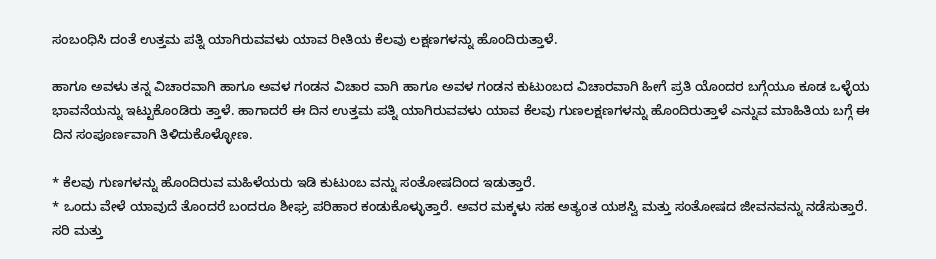ಸಂಬಂಧಿಸಿ ದಂತೆ ಉತ್ತಮ ಪತ್ನಿ ಯಾಗಿರುವವಳು ಯಾವ ರೀತಿಯ ಕೆಲವು ಲಕ್ಷಣಗಳನ್ನು ಹೊಂದಿರುತ್ತಾಳೆ.

ಹಾಗೂ ಅವಳು ತನ್ನ ವಿಚಾರವಾಗಿ ಹಾಗೂ ಅವಳ ಗಂಡನ ವಿಚಾರ ವಾಗಿ ಹಾಗೂ ಅವಳ ಗಂಡನ ಕುಟುಂಬದ ವಿಚಾರವಾಗಿ ಹೀಗೆ ಪ್ರತಿ ಯೊಂದರ ಬಗ್ಗೆಯೂ ಕೂಡ ಒಳ್ಳೆಯ ಭಾವನೆಯನ್ನು ಇಟ್ಟುಕೊಂಡಿರು ತ್ತಾಳೆ. ಹಾಗಾದರೆ ಈ ದಿನ ಉತ್ತಮ ಪತ್ನಿ ಯಾಗಿರುವವಳು ಯಾವ ಕೆಲವು ಗುಣಲಕ್ಷಣಗಳನ್ನು ಹೊಂದಿರುತ್ತಾಳೆ ಎನ್ನುವ ಮಾಹಿತಿಯ ಬಗ್ಗೆ ಈ ದಿನ ಸಂಪೂರ್ಣವಾಗಿ ತಿಳಿದುಕೊಳ್ಳೋಣ.

* ಕೆಲವು ಗುಣಗಳನ್ನು ಹೊಂದಿರುವ ಮಹಿಳೆಯರು ಇಡಿ ಕುಟುಂಬ ವನ್ನು ಸಂತೋಷದಿಂದ ಇಡುತ್ತಾರೆ.
* ಒಂದು ವೇಳೆ ಯಾವುದೆ ತೊಂದರೆ ಬಂದರೂ ಶೀಘ್ರ ಪರಿಹಾರ ಕಂಡುಕೊಳ್ಳುತ್ತಾರೆ. ಅವರ ಮಕ್ಕಳು ಸಹ ಅತ್ಯಂತ ಯಶಸ್ವಿ ಮತ್ತು ಸಂತೋಷದ ಜೀವನವನ್ನು ನಡೆಸುತ್ತಾರೆ. ಸರಿ ಮತ್ತು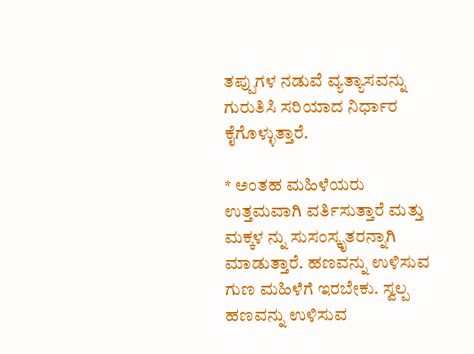ತಪ್ಪುಗಳ ನಡುವೆ ವ್ಯತ್ಯಾಸವನ್ನು ಗುರುತಿಸಿ ಸರಿಯಾದ ನಿರ್ಧಾರ ಕೈಗೊಳ್ಳುತ್ತಾರೆ.

* ಅಂತಹ ಮಹಿಳೆಯರು ಉತ್ತಮವಾಗಿ ವರ್ತಿಸುತ್ತಾರೆ ಮತ್ತು ಮಕ್ಕಳ ನ್ನು ಸುಸಂಸ್ಕೃತರನ್ನಾಗಿ ಮಾಡುತ್ತಾರೆ. ಹಣವನ್ನು ಉಳಿಸುವ ಗುಣ ಮಹಿಳೆಗೆ ಇರಬೇಕು. ಸ್ವಲ್ಪ ಹಣವನ್ನು ಉಳಿಸುವ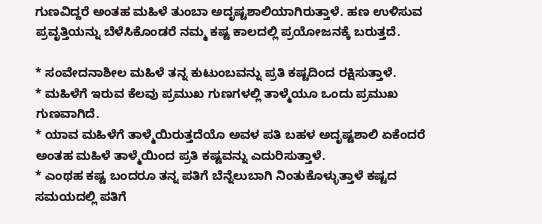ಗುಣವಿದ್ದರೆ ಅಂತಹ ಮಹಿಳೆ ತುಂಬಾ ಅದೃಷ್ಟಶಾಲಿಯಾಗಿರುತ್ತಾಳೆ. ಹಣ ಉಳಿಸುವ ಪ್ರವೃತ್ತಿಯನ್ನು ಬೆಳೆಸಿಕೊಂಡರೆ ನಮ್ಮ ಕಷ್ಟ ಕಾಲದಲ್ಲಿ ಪ್ರಯೋಜನಕ್ಕೆ ಬರುತ್ತದೆ.

* ಸಂವೇದನಾಶೀಲ ಮಹಿಳೆ ತನ್ನ ಕುಟುಂಬವನ್ನು ಪ್ರತಿ ಕಷ್ಟದಿಂದ ರಕ್ಷಿಸುತ್ತಾಳೆ.
* ಮಹಿಳೆಗೆ ಇರುವ ಕೆಲವು ಪ್ರಮುಖ ಗುಣಗಳಲ್ಲಿ ತಾಳ್ಮೆಯೂ ಒಂದು ಪ್ರಮುಖ ಗುಣವಾಗಿದೆ.
* ಯಾವ ಮಹಿಳೆಗೆ ತಾಳ್ಮೆಯಿರುತ್ತದೆಯೊ ಅವಳ ಪತಿ ಬಹಳ ಅದೃಷ್ಟಶಾಲಿ ಏಕೆಂದರೆ ಅಂತಹ ಮಹಿಳೆ ತಾಳ್ಮೆಯಿಂದ ಪ್ರತಿ ಕಷ್ಟವನ್ನು ಎದುರಿಸುತ್ತಾಳೆ.
* ಎಂಥಹ ಕಷ್ಟ ಬಂದರೂ ತನ್ನ ಪತಿಗೆ ಬೆನ್ನೆಲುಬಾಗಿ ನಿಂತುಕೊಳ್ಳುತ್ತಾಳೆ ಕಷ್ಟದ ಸಮಯದಲ್ಲಿ ಪತಿಗೆ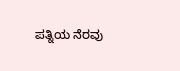ಪತ್ನಿಯ ನೆರವು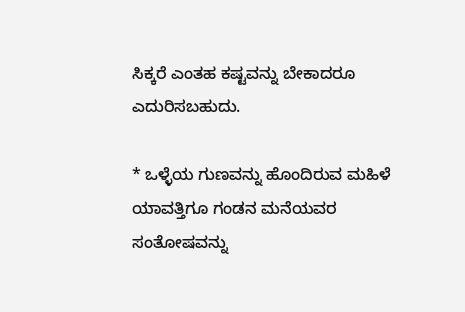ಸಿಕ್ಕರೆ ಎಂತಹ ಕಷ್ಟವನ್ನು ಬೇಕಾದರೂ ಎದುರಿಸಬಹುದು.

* ಒಳ್ಳೆಯ ಗುಣವನ್ನು ಹೊಂದಿರುವ ಮಹಿಳೆ ಯಾವತ್ತಿಗೂ ಗಂಡನ ಮನೆಯವರ ಸಂತೋಷವನ್ನು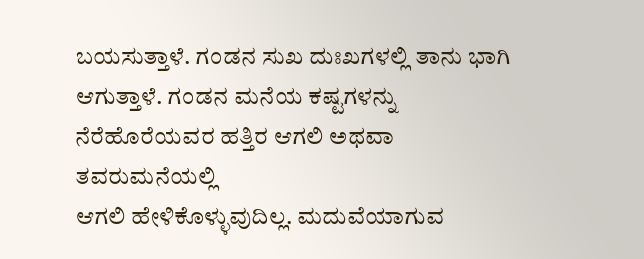ಬಯಸುತ್ತಾಳೆ. ಗಂಡನ ಸುಖ ದುಃಖಗಳಲ್ಲಿ ತಾನು ಭಾಗಿ ಆಗುತ್ತಾಳೆ. ಗಂಡನ ಮನೆಯ ಕಷ್ಟಗಳನ್ನು
ನೆರೆಹೊರೆಯವರ ಹತ್ತಿರ ಆಗಲಿ ಅಥವಾ ತವರುಮನೆಯಲ್ಲಿ
ಆಗಲಿ ಹೇಳಿಕೊಳ್ಳುವುದಿಲ್ಲ. ಮದುವೆಯಾಗುವ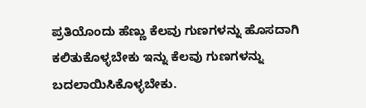ಪ್ರತಿಯೊಂದು ಹೆಣ್ಣು ಕೆಲವು ಗುಣಗಳನ್ನು ಹೊಸದಾಗಿ ಕಲಿತುಕೊಳ್ಳಬೇಕು ಇನ್ನು ಕೆಲವು ಗುಣಗಳನ್ನು ಬದಲಾಯಿಸಿಕೊಳ್ಳಬೇಕು.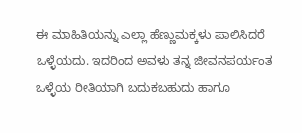ಈ ಮಾಹಿತಿಯನ್ನು ಎಲ್ಲಾ ಹೆಣ್ಣುಮಕ್ಕಳು ಪಾಲಿಸಿದರೆ ಒಳ್ಳೆಯದು. ಇದರಿಂದ ಅವಳು ತನ್ನ ಜೀವನಪರ್ಯಂತ ಒಳ್ಳೆಯ ರೀತಿಯಾಗಿ ಬದುಕಬಹುದು ಹಾಗೂ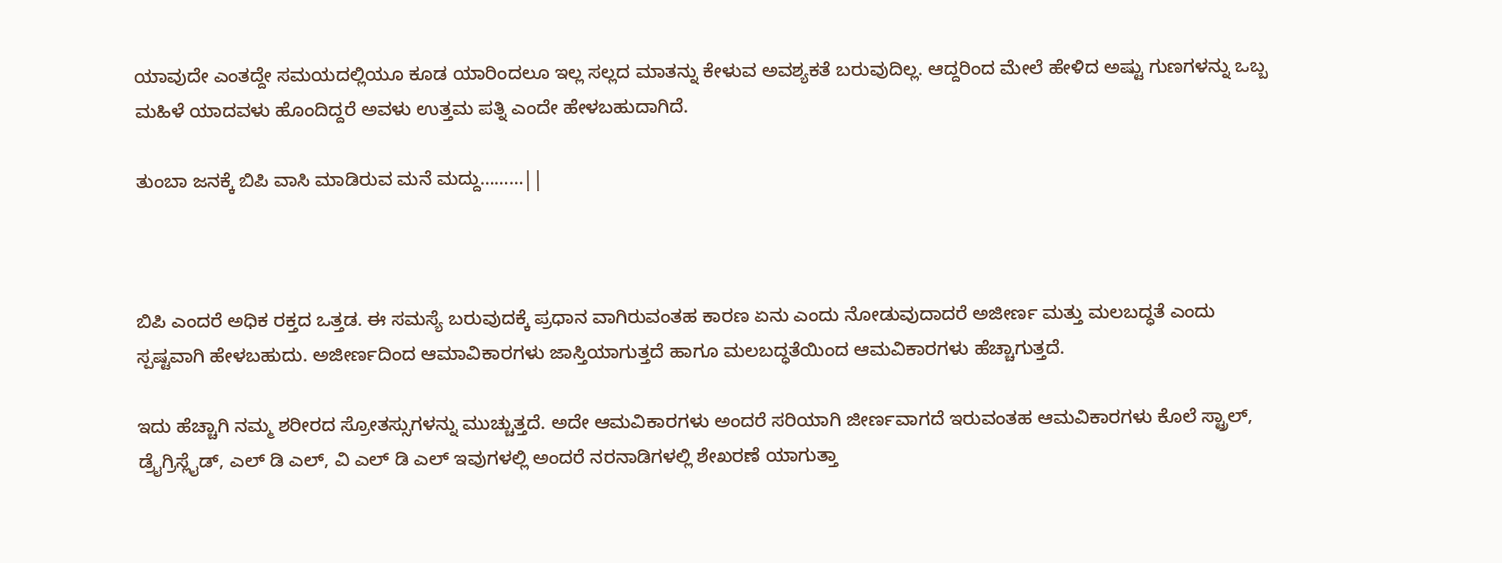ಯಾವುದೇ ಎಂತದ್ದೇ ಸಮಯದಲ್ಲಿಯೂ ಕೂಡ ಯಾರಿಂದಲೂ ಇಲ್ಲ ಸಲ್ಲದ ಮಾತನ್ನು ಕೇಳುವ ಅವಶ್ಯಕತೆ ಬರುವುದಿಲ್ಲ. ಆದ್ದರಿಂದ ಮೇಲೆ ಹೇಳಿದ ಅಷ್ಟು ಗುಣಗಳನ್ನು ಒಬ್ಬ ಮಹಿಳೆ ಯಾದವಳು ಹೊಂದಿದ್ದರೆ ಅವಳು ಉತ್ತಮ ಪತ್ನಿ ಎಂದೇ ಹೇಳಬಹುದಾಗಿದೆ.

ತುಂಬಾ ಜನಕ್ಕೆ ಬಿಪಿ ವಾಸಿ ಮಾಡಿರುವ ಮನೆ ಮದ್ದು………||



ಬಿಪಿ ಎಂದರೆ ಅಧಿಕ ರಕ್ತದ ಒತ್ತಡ. ಈ ಸಮಸ್ಯೆ ಬರುವುದಕ್ಕೆ ಪ್ರಧಾನ ವಾಗಿರುವಂತಹ ಕಾರಣ ಏನು ಎಂದು ನೋಡುವುದಾದರೆ ಅಜೀರ್ಣ ಮತ್ತು ಮಲಬದ್ಧತೆ ಎಂದು ಸ್ಪಷ್ಟವಾಗಿ ಹೇಳಬಹುದು. ಅಜೀರ್ಣದಿಂದ ಆಮಾವಿಕಾರಗಳು ಜಾಸ್ತಿಯಾಗುತ್ತದೆ ಹಾಗೂ ಮಲಬದ್ಧತೆಯಿಂದ ಆಮವಿಕಾರಗಳು ಹೆಚ್ಚಾಗುತ್ತದೆ.

ಇದು ಹೆಚ್ಚಾಗಿ ನಮ್ಮ ಶರೀರದ ಸ್ರೋತಸ್ಸುಗಳನ್ನು ಮುಚ್ಚುತ್ತದೆ. ಅದೇ ಆಮವಿಕಾರಗಳು ಅಂದರೆ ಸರಿಯಾಗಿ ಜೀರ್ಣವಾಗದೆ ಇರುವಂತಹ ಆಮವಿಕಾರಗಳು ಕೊಲೆ ಸ್ಟ್ರಾಲ್, ಡ್ರೈಗ್ರಿಸ್ಲೈಡ್, ಎಲ್ ಡಿ ಎಲ್, ವಿ ಎಲ್ ಡಿ ಎಲ್ ಇವುಗಳಲ್ಲಿ ಅಂದರೆ ನರನಾಡಿಗಳಲ್ಲಿ ಶೇಖರಣೆ ಯಾಗುತ್ತಾ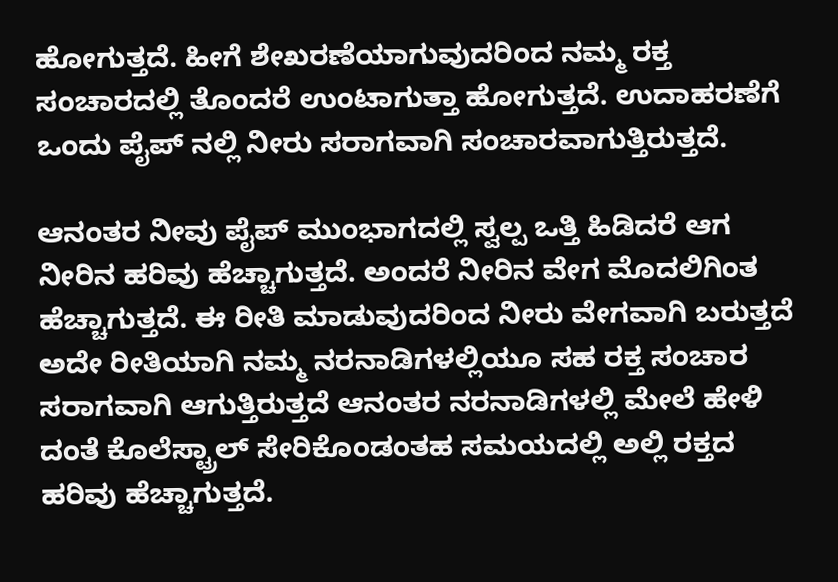ಹೋಗುತ್ತದೆ. ಹೀಗೆ ಶೇಖರಣೆಯಾಗುವುದರಿಂದ ನಮ್ಮ ರಕ್ತ ಸಂಚಾರದಲ್ಲಿ ತೊಂದರೆ ಉಂಟಾಗುತ್ತಾ ಹೋಗುತ್ತದೆ. ಉದಾಹರಣೆಗೆ ಒಂದು ಪೈಪ್ ನಲ್ಲಿ ನೀರು ಸರಾಗವಾಗಿ ಸಂಚಾರವಾಗುತ್ತಿರುತ್ತದೆ.

ಆನಂತರ ನೀವು ಪೈಪ್ ಮುಂಭಾಗದಲ್ಲಿ ಸ್ವಲ್ಪ ಒತ್ತಿ ಹಿಡಿದರೆ ಆಗ ನೀರಿನ ಹರಿವು ಹೆಚ್ಚಾಗುತ್ತದೆ. ಅಂದರೆ ನೀರಿನ ವೇಗ ಮೊದಲಿಗಿಂತ ಹೆಚ್ಚಾಗುತ್ತದೆ. ಈ ರೀತಿ ಮಾಡುವುದರಿಂದ ನೀರು ವೇಗವಾಗಿ ಬರುತ್ತದೆ ಅದೇ ರೀತಿಯಾಗಿ ನಮ್ಮ ನರನಾಡಿಗಳಲ್ಲಿಯೂ ಸಹ ರಕ್ತ ಸಂಚಾರ ಸರಾಗವಾಗಿ ಆಗುತ್ತಿರುತ್ತದೆ ಆನಂತರ ನರನಾಡಿಗಳಲ್ಲಿ ಮೇಲೆ ಹೇಳಿ ದಂತೆ ಕೊಲೆಸ್ಟ್ರಾಲ್ ಸೇರಿಕೊಂಡಂತಹ ಸಮಯದಲ್ಲಿ ಅಲ್ಲಿ ರಕ್ತದ ಹರಿವು ಹೆಚ್ಚಾಗುತ್ತದೆ.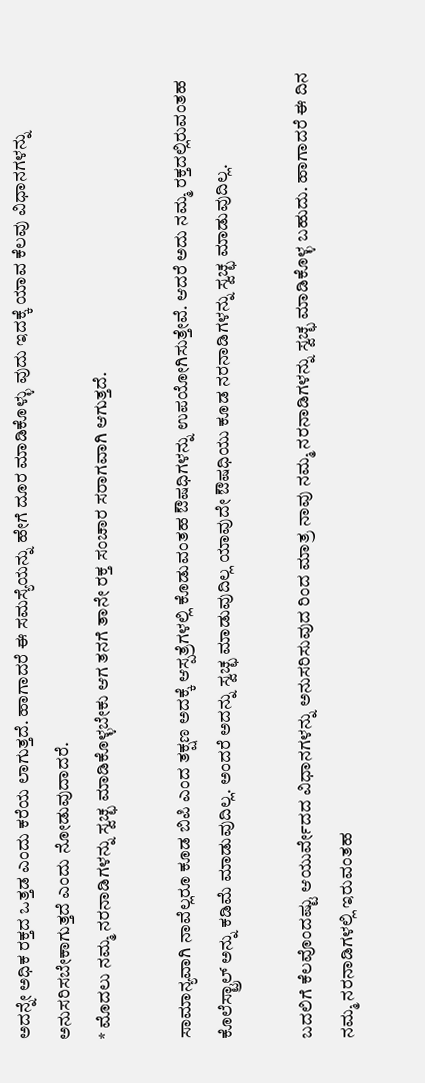ಅದನ್ನೇ ಅಧಿಕ ರಕ್ತದ ಒತ್ತಡ ಎಂದು ಕರೆಯ ಲಾಗುತ್ತದೆ. ಹಾಗಾದರೆ ಈ ಸಮಸ್ಯೆಯನ್ನು ಹೇಗೆ ದೂರ ಮಾಡಿಕೊಳ್ಳು ವುದು ಇದಕ್ಕೆ ಯಾವ ಕೆಲವು ವಿಧಾನಗಳನ್ನು ಅನುಸರಿಸಬೇಕಾಗುತ್ತದೆ ಎಂದು ನೋಡುವುದಾದರೆ.
* ಮೊದಲು ನಮ್ಮ ನರನಾಡಿಗಳನ್ನು ಸ್ವಚ್ಛ ಮಾಡಿಕೊಳ್ಳಬೇಕು ಆಗ ತನಗೆ ತಾನೇ ರಕ್ತ ಸಂಚಾರ ಸರಾಗವಾಗಿ ಆಗುತ್ತದೆ.

ಸಾಮಾನ್ಯವಾಗಿ ನಾವೆಲ್ಲರೂ ಕೂಡ ಬಿಪಿ ಎಂದ ತಕ್ಷಣ ಅದಕ್ಕೆ ಆಸ್ಪತ್ರೆಗಳಲ್ಲಿ ಕೊಡುವಂತಹ ಔಷಧಿಗಳನ್ನು ಉಪಯೋಗಿಸುತ್ತೇವೆ. ಆದರೆ ಅದು ನಮ್ಮ ರಕ್ತದಲ್ಲಿರುವಂತಹ ಕೊಲೆಸ್ಟ್ರಾಲ್ ಅನ್ನು ಕಡಿಮೆ ಮಾಡುವುದಿಲ್ಲ. ಅಂದರೆ ಅದನ್ನು ಸ್ವಚ್ಛ ಮಾಡುವುದಿಲ್ಲ ಯಾವುದೇ ಔಷಧಿಯು ಕೂಡ ನರನಾಡಿಗಳನ್ನು ಸ್ವಚ್ಛ ಮಾಡುವುದಿಲ್ಲ.

ಬದಲಿಗೆ ಕೆಲವೊಂದಷ್ಟು ಆಯುರ್ವೇದದ ವಿಧಾನಗಳನ್ನು ಅನುಸರಿಸುವುದ ರಿಂದ ಮಾತ್ರ ನಾವು ನಮ್ಮ ನರನಾಡಿಗಳನ್ನು ಸ್ವಚ್ಛ ಮಾಡಿಕೊಳ್ಳ ಬಹುದು. ಹಾಗಾದರೆ ಈ ದಿನ ನಮ್ಮ ನರನಾಡಿಗಳಲ್ಲಿ ಇರುವಂತಹ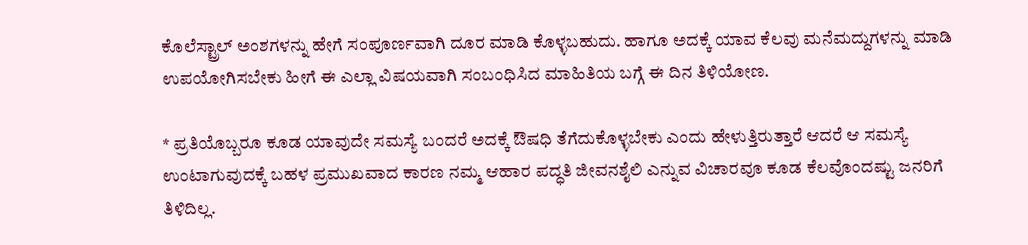ಕೊಲೆಸ್ಟ್ರಾಲ್ ಅಂಶಗಳನ್ನು ಹೇಗೆ ಸಂಪೂರ್ಣವಾಗಿ ದೂರ ಮಾಡಿ ಕೊಳ್ಳಬಹುದು. ಹಾಗೂ ಅದಕ್ಕೆ ಯಾವ ಕೆಲವು ಮನೆಮದ್ದುಗಳನ್ನು ಮಾಡಿ ಉಪಯೋಗಿಸಬೇಕು ಹೀಗೆ ಈ ಎಲ್ಲಾ ವಿಷಯವಾಗಿ ಸಂಬಂಧಿಸಿದ ಮಾಹಿತಿಯ ಬಗ್ಗೆ ಈ ದಿನ ತಿಳಿಯೋಣ.

* ಪ್ರತಿಯೊಬ್ಬರೂ ಕೂಡ ಯಾವುದೇ ಸಮಸ್ಯೆ ಬಂದರೆ ಅದಕ್ಕೆ ಔಷಧಿ ತೆಗೆದುಕೊಳ್ಳಬೇಕು ಎಂದು ಹೇಳುತ್ತಿರುತ್ತಾರೆ ಆದರೆ ಆ ಸಮಸ್ಯೆ ಉಂಟಾಗುವುದಕ್ಕೆ ಬಹಳ ಪ್ರಮುಖವಾದ ಕಾರಣ ನಮ್ಮ ಆಹಾರ ಪದ್ಧತಿ ಜೀವನಶೈಲಿ ಎನ್ನುವ ವಿಚಾರವೂ ಕೂಡ ಕೆಲವೊಂದಷ್ಟು ಜನರಿಗೆ ತಿಳಿದಿಲ್ಲ.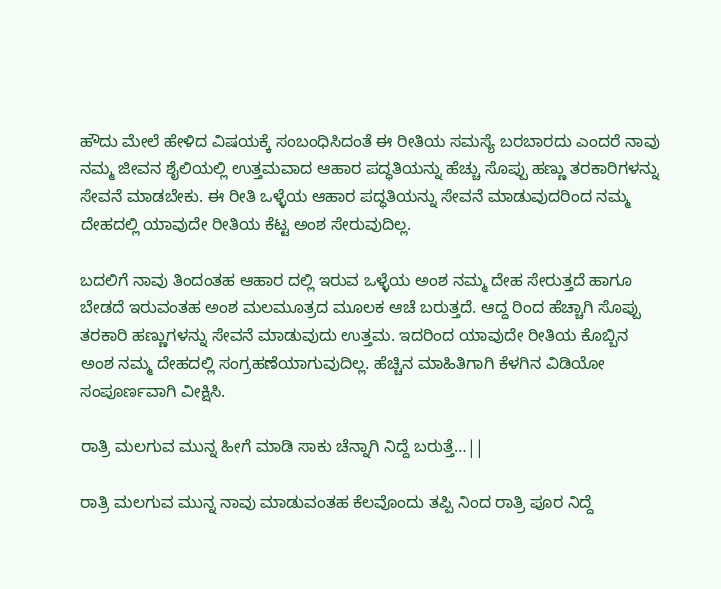ಹೌದು ಮೇಲೆ ಹೇಳಿದ ವಿಷಯಕ್ಕೆ ಸಂಬಂಧಿಸಿದಂತೆ ಈ ರೀತಿಯ ಸಮಸ್ಯೆ ಬರಬಾರದು ಎಂದರೆ ನಾವು ನಮ್ಮ ಜೀವನ ಶೈಲಿಯಲ್ಲಿ ಉತ್ತಮವಾದ ಆಹಾರ ಪದ್ಧತಿಯನ್ನು ಹೆಚ್ಚು ಸೊಪ್ಪು ಹಣ್ಣು ತರಕಾರಿಗಳನ್ನು ಸೇವನೆ ಮಾಡಬೇಕು. ಈ ರೀತಿ ಒಳ್ಳೆಯ ಆಹಾರ ಪದ್ಧತಿಯನ್ನು ಸೇವನೆ ಮಾಡುವುದರಿಂದ ನಮ್ಮ ದೇಹದಲ್ಲಿ ಯಾವುದೇ ರೀತಿಯ ಕೆಟ್ಟ ಅಂಶ ಸೇರುವುದಿಲ್ಲ.

ಬದಲಿಗೆ ನಾವು ತಿಂದಂತಹ ಆಹಾರ ದಲ್ಲಿ ಇರುವ ಒಳ್ಳೆಯ ಅಂಶ ನಮ್ಮ ದೇಹ ಸೇರುತ್ತದೆ ಹಾಗೂ ಬೇಡದೆ ಇರುವಂತಹ ಅಂಶ ಮಲಮೂತ್ರದ ಮೂಲಕ ಆಚೆ ಬರುತ್ತದೆ. ಆದ್ದ ರಿಂದ ಹೆಚ್ಚಾಗಿ ಸೊಪ್ಪು ತರಕಾರಿ ಹಣ್ಣುಗಳನ್ನು ಸೇವನೆ ಮಾಡುವುದು ಉತ್ತಮ. ಇದರಿಂದ ಯಾವುದೇ ರೀತಿಯ ಕೊಬ್ಬಿನ ಅಂಶ ನಮ್ಮ ದೇಹದಲ್ಲಿ ಸಂಗ್ರಹಣೆಯಾಗುವುದಿಲ್ಲ. ಹೆಚ್ಚಿನ ಮಾಹಿತಿಗಾಗಿ ಕೆಳಗಿನ ವಿಡಿಯೋ ಸಂಪೂರ್ಣವಾಗಿ ವೀಕ್ಷಿಸಿ.

ರಾತ್ರಿ ಮಲಗುವ ಮುನ್ನ ಹೀಗೆ ಮಾಡಿ ಸಾಕು ಚೆನ್ನಾಗಿ ನಿದ್ದೆ ಬರುತ್ತೆ…||

ರಾತ್ರಿ ಮಲಗುವ ಮುನ್ನ ನಾವು ಮಾಡುವಂತಹ ಕೆಲವೊಂದು ತಪ್ಪಿ ನಿಂದ ರಾತ್ರಿ ಪೂರ ನಿದ್ದೆ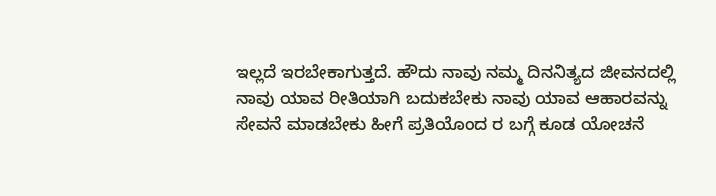ಇಲ್ಲದೆ ಇರಬೇಕಾಗುತ್ತದೆ. ಹೌದು ನಾವು ನಮ್ಮ ದಿನನಿತ್ಯದ ಜೀವನದಲ್ಲಿ ನಾವು ಯಾವ ರೀತಿಯಾಗಿ ಬದುಕಬೇಕು ನಾವು ಯಾವ ಆಹಾರವನ್ನು ಸೇವನೆ ಮಾಡಬೇಕು ಹೀಗೆ ಪ್ರತಿಯೊಂದ ರ ಬಗ್ಗೆ ಕೂಡ ಯೋಚನೆ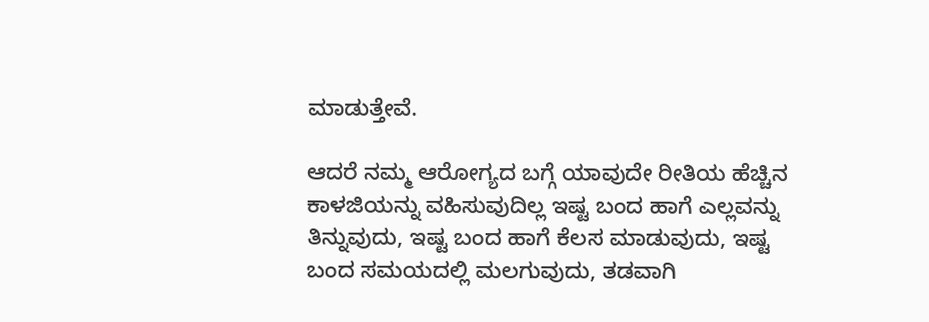ಮಾಡುತ್ತೇವೆ.

ಆದರೆ ನಮ್ಮ ಆರೋಗ್ಯದ ಬಗ್ಗೆ ಯಾವುದೇ ರೀತಿಯ ಹೆಚ್ಚಿನ ಕಾಳಜಿಯನ್ನು ವಹಿಸುವುದಿಲ್ಲ ಇಷ್ಟ ಬಂದ ಹಾಗೆ ಎಲ್ಲವನ್ನು ತಿನ್ನುವುದು, ಇಷ್ಟ ಬಂದ ಹಾಗೆ ಕೆಲಸ ಮಾಡುವುದು, ಇಷ್ಟ ಬಂದ ಸಮಯದಲ್ಲಿ ಮಲಗುವುದು, ತಡವಾಗಿ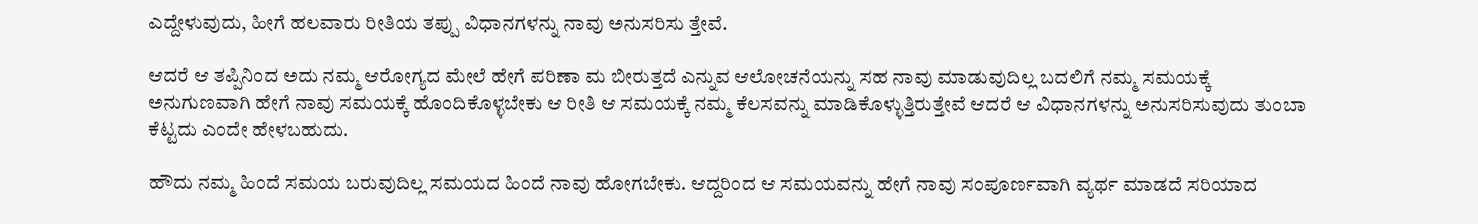ಎದ್ದೇಳುವುದು, ಹೀಗೆ ಹಲವಾರು ರೀತಿಯ ತಪ್ಪು ವಿಧಾನಗಳನ್ನು ನಾವು ಅನುಸರಿಸು ತ್ತೇವೆ.

ಆದರೆ ಆ ತಪ್ಪಿನಿಂದ ಅದು ನಮ್ಮ ಆರೋಗ್ಯದ ಮೇಲೆ ಹೇಗೆ ಪರಿಣಾ ಮ ಬೀರುತ್ತದೆ ಎನ್ನುವ ಆಲೋಚನೆಯನ್ನು ಸಹ ನಾವು ಮಾಡುವುದಿಲ್ಲ ಬದಲಿಗೆ ನಮ್ಮ ಸಮಯಕ್ಕೆ ಅನುಗುಣವಾಗಿ ಹೇಗೆ ನಾವು ಸಮಯಕ್ಕೆ ಹೊಂದಿಕೊಳ್ಳಬೇಕು ಆ ರೀತಿ ಆ ಸಮಯಕ್ಕೆ ನಮ್ಮ ಕೆಲಸವನ್ನು ಮಾಡಿಕೊಳ್ಳುತ್ತಿರುತ್ತೇವೆ ಆದರೆ ಆ ವಿಧಾನಗಳನ್ನು ಅನುಸರಿಸುವುದು ತುಂಬಾ ಕೆಟ್ಟದು ಎಂದೇ ಹೇಳಬಹುದು.

ಹೌದು ನಮ್ಮ ಹಿಂದೆ ಸಮಯ ಬರುವುದಿಲ್ಲ ಸಮಯದ ಹಿಂದೆ ನಾವು ಹೋಗಬೇಕು. ಆದ್ದರಿಂದ ಆ ಸಮಯವನ್ನು ಹೇಗೆ ನಾವು ಸಂಪೂರ್ಣವಾಗಿ ವ್ಯರ್ಥ ಮಾಡದೆ ಸರಿಯಾದ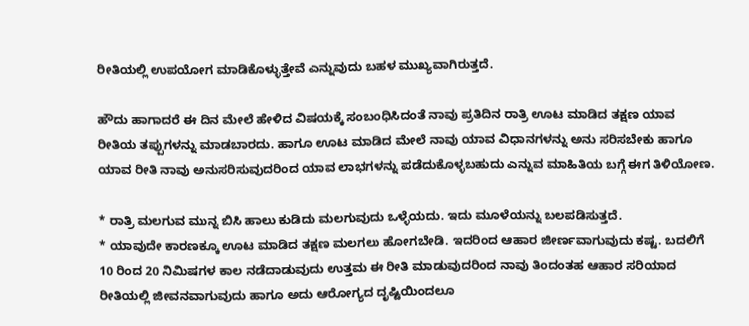ರೀತಿಯಲ್ಲಿ ಉಪಯೋಗ ಮಾಡಿಕೊಳ್ಳುತ್ತೇವೆ ಎನ್ನುವುದು ಬಹಳ ಮುಖ್ಯವಾಗಿರುತ್ತದೆ.

ಹೌದು ಹಾಗಾದರೆ ಈ ದಿನ ಮೇಲೆ ಹೇಳಿದ ವಿಷಯಕ್ಕೆ ಸಂಬಂಧಿಸಿದಂತೆ ನಾವು ಪ್ರತಿದಿನ ರಾತ್ರಿ ಊಟ ಮಾಡಿದ ತಕ್ಷಣ ಯಾವ ರೀತಿಯ ತಪ್ಪುಗಳನ್ನು ಮಾಡಬಾರದು. ಹಾಗೂ ಊಟ ಮಾಡಿದ ಮೇಲೆ ನಾವು ಯಾವ ವಿಧಾನಗಳನ್ನು ಅನು ಸರಿಸಬೇಕು ಹಾಗೂ ಯಾವ ರೀತಿ ನಾವು ಅನುಸರಿಸುವುದರಿಂದ ಯಾವ ಲಾಭಗಳನ್ನು ಪಡೆದುಕೊಳ್ಳಬಹುದು ಎನ್ನುವ ಮಾಹಿತಿಯ ಬಗ್ಗೆ ಈಗ ತಿಳಿಯೋಣ.

* ರಾತ್ರಿ ಮಲಗುವ ಮುನ್ನ ಬಿಸಿ ಹಾಲು ಕುಡಿದು ಮಲಗುವುದು ಒಳ್ಳೆಯದು. ಇದು ಮೂಳೆಯನ್ನು ಬಲಪಡಿಸುತ್ತದೆ.
* ಯಾವುದೇ ಕಾರಣಕ್ಕೂ ಊಟ ಮಾಡಿದ ತಕ್ಷಣ ಮಲಗಲು ಹೋಗಬೇಡಿ. ಇದರಿಂದ ಆಹಾರ ಜೀರ್ಣವಾಗುವುದು ಕಷ್ಟ. ಬದಲಿಗೆ 10 ರಿಂದ 20 ನಿಮಿಷಗಳ ಕಾಲ ನಡೆದಾಡುವುದು ಉತ್ತಮ ಈ ರೀತಿ ಮಾಡುವುದರಿಂದ ನಾವು ತಿಂದಂತಹ ಆಹಾರ ಸರಿಯಾದ ರೀತಿಯಲ್ಲಿ ಜೀವನವಾಗುವುದು ಹಾಗೂ ಅದು ಆರೋಗ್ಯದ ದೃಷ್ಟಿಯಿಂದಲೂ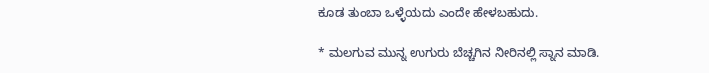ಕೂಡ ತುಂಬಾ ಒಳ್ಳೆಯದು ಎಂದೇ ಹೇಳಬಹುದು.

* ಮಲಗುವ ಮುನ್ನ ಉಗುರು ಬೆಚ್ಚಗಿನ ನೀರಿನಲ್ಲಿ ಸ್ನಾನ ಮಾಡಿ.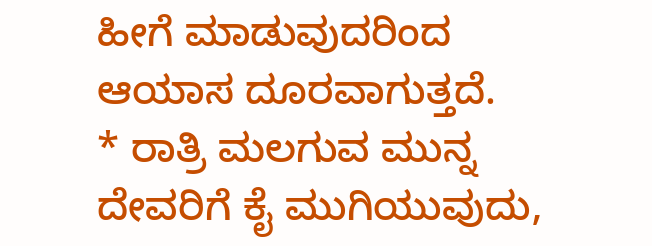ಹೀಗೆ ಮಾಡುವುದರಿಂದ ಆಯಾಸ ದೂರವಾಗುತ್ತದೆ.
* ರಾತ್ರಿ ಮಲಗುವ ಮುನ್ನ ದೇವರಿಗೆ ಕೈ ಮುಗಿಯುವುದು,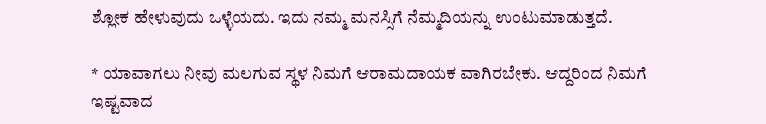ಶ್ಲೋಕ ಹೇಳುವುದು ಒಳ್ಳೆಯದು. ಇದು ನಮ್ಮ ಮನಸ್ಸಿಗೆ ನೆಮ್ಮದಿಯನ್ನು ಉಂಟುಮಾಡುತ್ತದೆ.

* ಯಾವಾಗಲು ನೀವು ಮಲಗುವ ಸ್ಥಳ ನಿಮಗೆ ಆರಾಮದಾಯಕ ವಾಗಿರಬೇಕು. ಆದ್ದರಿಂದ ನಿಮಗೆ ಇಷ್ಟವಾದ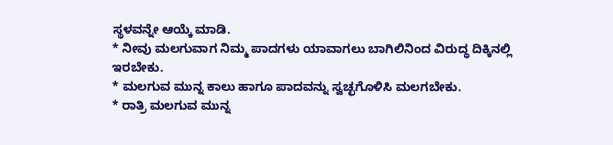ಸ್ಥಳವನ್ನೇ ಆಯ್ಕೆ ಮಾಡಿ.
* ನೀವು ಮಲಗುವಾಗ ನಿಮ್ಮ ಪಾದಗಳು ಯಾವಾಗಲು ಬಾಗಿಲಿನಿಂದ ವಿರುದ್ಧ ದಿಕ್ಕಿನಲ್ಲಿ ಇರಬೇಕು.
* ಮಲಗುವ ಮುನ್ನ ಕಾಲು ಹಾಗೂ ಪಾದವನ್ನು ಸ್ವಚ್ಛಗೊಳಿಸಿ ಮಲಗಬೇಕು.
* ರಾತ್ರಿ ಮಲಗುವ ಮುನ್ನ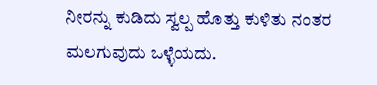ನೀರನ್ನು ಕುಡಿದು ಸ್ವಲ್ಪ ಹೊತ್ತು ಕುಳಿತು ನಂತರ ಮಲಗುವುದು ಒಳ್ಳೆಯದು.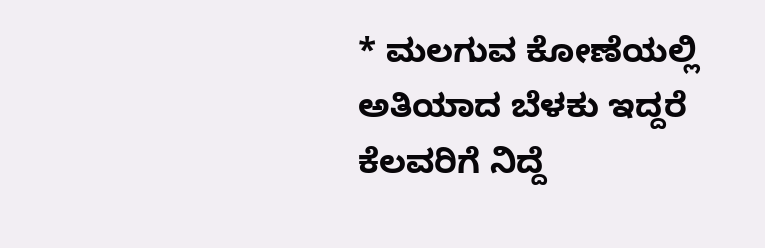* ಮಲಗುವ ಕೋಣೆಯಲ್ಲಿ ಅತಿಯಾದ ಬೆಳಕು ಇದ್ದರೆ ಕೆಲವರಿಗೆ ನಿದ್ದೆ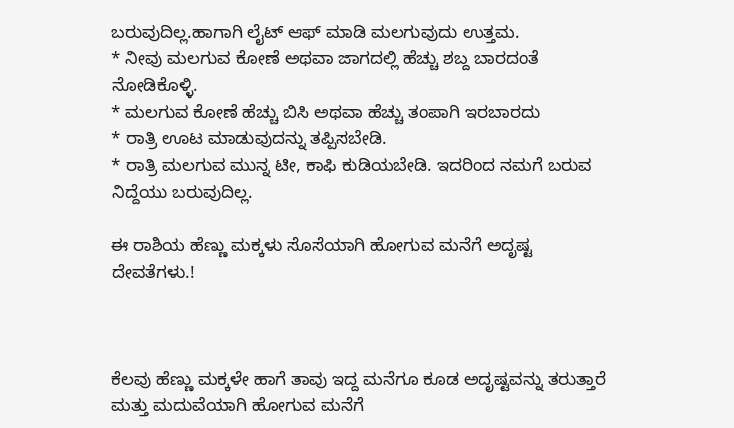ಬರುವುದಿಲ್ಲ.ಹಾಗಾಗಿ ಲೈಟ್ ಆಫ್ ಮಾಡಿ ಮಲಗುವುದು ಉತ್ತಮ.
* ನೀವು ಮಲಗುವ ಕೋಣೆ ಅಥವಾ ಜಾಗದಲ್ಲಿ ಹೆಚ್ಚು ಶಬ್ದ ಬಾರದಂತೆ ನೋಡಿಕೊಳ್ಳಿ.
* ಮಲಗುವ ಕೋಣೆ ಹೆಚ್ಚು ಬಿಸಿ ಅಥವಾ ಹೆಚ್ಚು ತಂಪಾಗಿ ಇರಬಾರದು
* ರಾತ್ರಿ ಊಟ ಮಾಡುವುದನ್ನು ತಪ್ಪಿಸಬೇಡಿ.
* ರಾತ್ರಿ ಮಲಗುವ ಮುನ್ನ ಟೀ, ಕಾಫಿ ಕುಡಿಯಬೇಡಿ. ಇದರಿಂದ ನಮಗೆ ಬರುವ ನಿದ್ದೆಯು ಬರುವುದಿಲ್ಲ.

ಈ ರಾಶಿಯ ಹೆಣ್ಣು ಮಕ್ಕಳು ಸೊಸೆಯಾಗಿ ಹೋಗುವ ಮನೆಗೆ ಅದೃಷ್ಟ ದೇವತೆಗಳು.!



ಕೆಲವು ಹೆಣ್ಣು ಮಕ್ಕಳೇ ಹಾಗೆ ತಾವು ಇದ್ದ ಮನೆಗೂ ಕೂಡ ಅದೃಷ್ಟವನ್ನು ತರುತ್ತಾರೆ ಮತ್ತು ಮದುವೆಯಾಗಿ ಹೋಗುವ ಮನೆಗೆ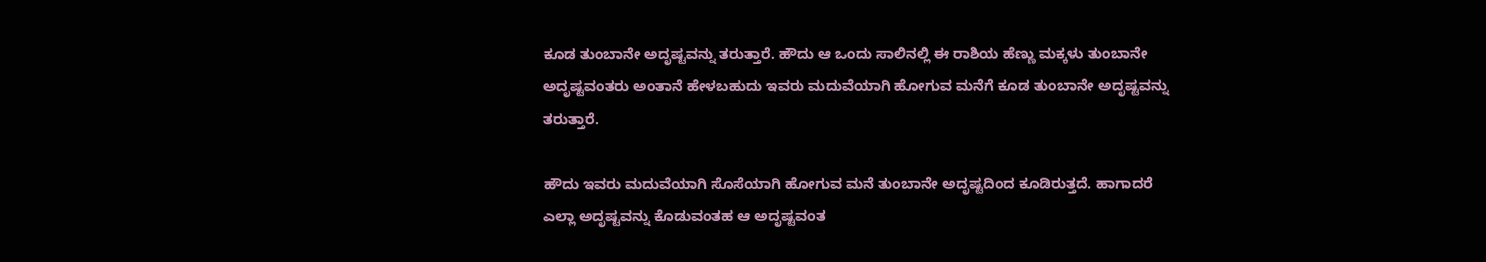ಕೂಡ ತುಂಬಾನೇ ಅದೃಷ್ಟವನ್ನು ತರುತ್ತಾರೆ. ಹೌದು ಆ ಒಂದು ಸಾಲಿನಲ್ಲಿ ಈ ರಾಶಿಯ ಹೆಣ್ಣು ಮಕ್ಕಳು ತುಂಬಾನೇ ಅದೃಷ್ಟವಂತರು ಅಂತಾನೆ ಹೇಳಬಹುದು ಇವರು ಮದುವೆಯಾಗಿ ಹೋಗುವ ಮನೆಗೆ ಕೂಡ ತುಂಬಾನೇ ಅದೃಷ್ಟವನ್ನು ತರುತ್ತಾರೆ.

ಹೌದು ಇವರು ಮದುವೆಯಾಗಿ ಸೊಸೆಯಾಗಿ ಹೋಗುವ ಮನೆ ತುಂಬಾನೇ ಅದೃಷ್ಟದಿಂದ ಕೂಡಿರುತ್ತದೆ. ಹಾಗಾದರೆ ಎಲ್ಲಾ ಅದೃಷ್ಟವನ್ನು ಕೊಡುವಂತಹ ಆ ಅದೃಷ್ಟವಂತ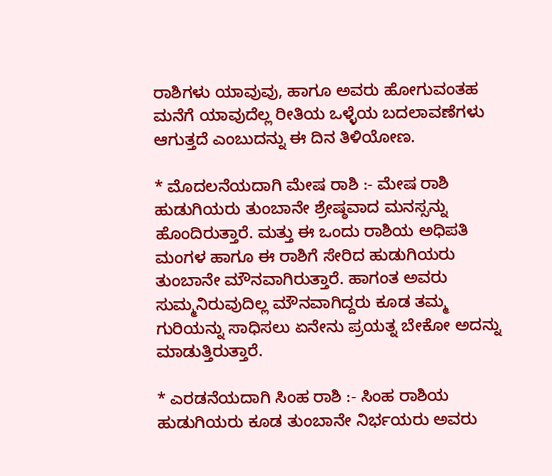ರಾಶಿಗಳು ಯಾವುವು, ಹಾಗೂ ಅವರು ಹೋಗುವಂತಹ ಮನೆಗೆ ಯಾವುದೆಲ್ಲ ರೀತಿಯ ಒಳ್ಳೆಯ ಬದಲಾವಣೆಗಳು ಆಗುತ್ತದೆ ಎಂಬುದನ್ನು ಈ ದಿನ ತಿಳಿಯೋಣ.

* ಮೊದಲನೆಯದಾಗಿ ಮೇಷ ರಾಶಿ :- ಮೇಷ ರಾಶಿ ಹುಡುಗಿಯರು ತುಂಬಾನೇ ಶ್ರೇಷ್ಠವಾದ ಮನಸ್ಸನ್ನು ಹೊಂದಿರುತ್ತಾರೆ. ಮತ್ತು ಈ ಒಂದು ರಾಶಿಯ ಅಧಿಪತಿ ಮಂಗಳ ಹಾಗೂ ಈ ರಾಶಿಗೆ ಸೇರಿದ ಹುಡುಗಿಯರು ತುಂಬಾನೇ ಮೌನವಾಗಿರುತ್ತಾರೆ. ಹಾಗಂತ ಅವರು ಸುಮ್ಮನಿರುವುದಿಲ್ಲ ಮೌನವಾಗಿದ್ದರು ಕೂಡ ತಮ್ಮ ಗುರಿಯನ್ನು ಸಾಧಿಸಲು ಏನೇನು ಪ್ರಯತ್ನ ಬೇಕೋ ಅದನ್ನು ಮಾಡುತ್ತಿರುತ್ತಾರೆ.

* ಎರಡನೆಯದಾಗಿ ಸಿಂಹ ರಾಶಿ :- ಸಿಂಹ ರಾಶಿಯ ಹುಡುಗಿಯರು ಕೂಡ ತುಂಬಾನೇ ನಿರ್ಭಯರು ಅವರು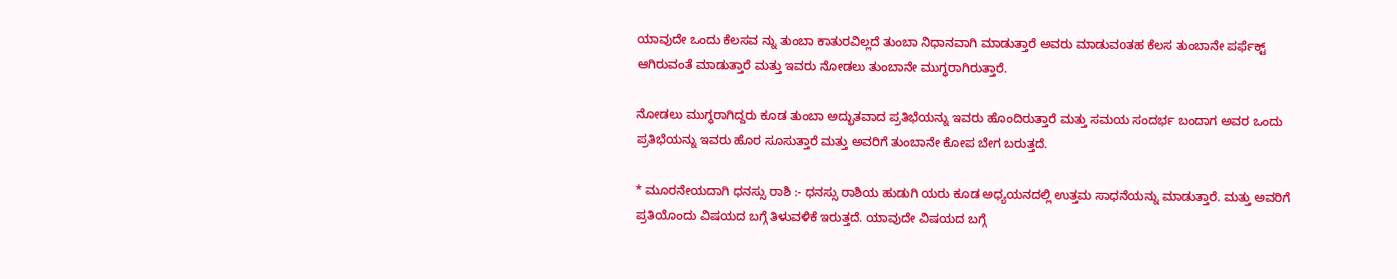ಯಾವುದೇ ಒಂದು ಕೆಲಸವ ನ್ನು ತುಂಬಾ ಕಾತುರವಿಲ್ಲದೆ ತುಂಬಾ ನಿಧಾನವಾಗಿ ಮಾಡುತ್ತಾರೆ ಅವರು ಮಾಡುವoತಹ ಕೆಲಸ ತುಂಬಾನೇ ಪರ್ಫೆಕ್ಟ್ ಆಗಿರುವಂತೆ ಮಾಡುತ್ತಾರೆ ಮತ್ತು ಇವರು ನೋಡಲು ತುಂಬಾನೇ ಮುಗ್ಧರಾಗಿರುತ್ತಾರೆ.

ನೋಡಲು ಮುಗ್ಧರಾಗಿದ್ದರು ಕೂಡ ತುಂಬಾ ಅದ್ಭುತವಾದ ಪ್ರತಿಭೆಯನ್ನು ಇವರು ಹೊಂದಿರುತ್ತಾರೆ ಮತ್ತು ಸಮಯ ಸಂದರ್ಭ ಬಂದಾಗ ಅವರ ಒಂದು ಪ್ರತಿಭೆಯನ್ನು ಇವರು ಹೊರ ಸೂಸುತ್ತಾರೆ ಮತ್ತು ಅವರಿಗೆ ತುಂಬಾನೇ ಕೋಪ ಬೇಗ ಬರುತ್ತದೆ.

* ಮೂರನೇಯದಾಗಿ ಧನಸ್ಸು ರಾಶಿ :- ಧನಸ್ಸು ರಾಶಿಯ ಹುಡುಗಿ ಯರು ಕೂಡ ಅಧ್ಯಯನದಲ್ಲಿ ಉತ್ತಮ ಸಾಧನೆಯನ್ನು ಮಾಡುತ್ತಾರೆ. ಮತ್ತು ಅವರಿಗೆ ಪ್ರತಿಯೊಂದು ವಿಷಯದ ಬಗ್ಗೆ ತಿಳುವಳಿಕೆ ಇರುತ್ತದೆ. ಯಾವುದೇ ವಿಷಯದ ಬಗ್ಗೆ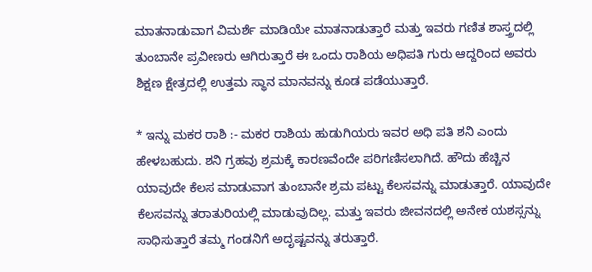ಮಾತನಾಡುವಾಗ ವಿಮರ್ಶೆ ಮಾಡಿಯೇ ಮಾತನಾಡುತ್ತಾರೆ ಮತ್ತು ಇವರು ಗಣಿತ ಶಾಸ್ತ್ರದಲ್ಲಿ ತುಂಬಾನೇ ಪ್ರವೀಣರು ಆಗಿರುತ್ತಾರೆ ಈ ಒಂದು ರಾಶಿಯ ಅಧಿಪತಿ ಗುರು ಆದ್ದರಿಂದ ಅವರು ಶಿಕ್ಷಣ ಕ್ಷೇತ್ರದಲ್ಲಿ ಉತ್ತಮ ಸ್ಥಾನ ಮಾನವನ್ನು ಕೂಡ ಪಡೆಯುತ್ತಾರೆ.

* ಇನ್ನು ಮಕರ ರಾಶಿ :- ಮಕರ ರಾಶಿಯ ಹುಡುಗಿಯರು ಇವರ ಅಧಿ ಪತಿ ಶನಿ ಎಂದು ಹೇಳಬಹುದು. ಶನಿ ಗ್ರಹವು ಶ್ರಮಕ್ಕೆ ಕಾರಣವೆಂದೇ ಪರಿಗಣಿಸಲಾಗಿದೆ. ಹೌದು ಹೆಚ್ಚಿನ ಯಾವುದೇ ಕೆಲಸ ಮಾಡುವಾಗ ತುಂಬಾನೇ ಶ್ರಮ ಪಟ್ಟು ಕೆಲಸವನ್ನು ಮಾಡುತ್ತಾರೆ. ಯಾವುದೇ ಕೆಲಸವನ್ನು ತರಾತುರಿಯಲ್ಲಿ ಮಾಡುವುದಿಲ್ಲ. ಮತ್ತು ಇವರು ಜೀವನದಲ್ಲಿ ಅನೇಕ ಯಶಸ್ಸನ್ನು ಸಾಧಿಸುತ್ತಾರೆ ತಮ್ಮ ಗಂಡನಿಗೆ ಅದೃಷ್ಟವನ್ನು ತರುತ್ತಾರೆ.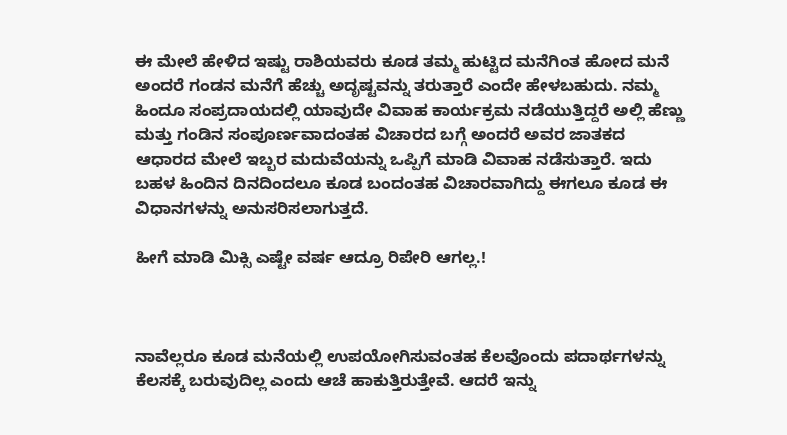ಈ ಮೇಲೆ ಹೇಳಿದ ಇಷ್ಟು ರಾಶಿಯವರು ಕೂಡ ತಮ್ಮ ಹುಟ್ಟಿದ ಮನೆಗಿಂತ ಹೋದ ಮನೆ ಅಂದರೆ ಗಂಡನ ಮನೆಗೆ ಹೆಚ್ಚು ಅದೃಷ್ಟವನ್ನು ತರುತ್ತಾರೆ ಎಂದೇ ಹೇಳಬಹುದು. ನಮ್ಮ ಹಿಂದೂ ಸಂಪ್ರದಾಯದಲ್ಲಿ ಯಾವುದೇ ವಿವಾಹ ಕಾರ್ಯಕ್ರಮ ನಡೆಯುತ್ತಿದ್ದರೆ ಅಲ್ಲಿ ಹೆಣ್ಣು ಮತ್ತು ಗಂಡಿನ ಸಂಪೂರ್ಣವಾದಂತಹ ವಿಚಾರದ ಬಗ್ಗೆ ಅಂದರೆ ಅವರ ಜಾತಕದ ಆಧಾರದ ಮೇಲೆ ಇಬ್ಬರ ಮದುವೆಯನ್ನು ಒಪ್ಪಿಗೆ ಮಾಡಿ ವಿವಾಹ ನಡೆಸುತ್ತಾರೆ. ಇದು ಬಹಳ ಹಿಂದಿನ ದಿನದಿಂದಲೂ ಕೂಡ ಬಂದಂತಹ ವಿಚಾರವಾಗಿದ್ದು ಈಗಲೂ ಕೂಡ ಈ ವಿಧಾನಗಳನ್ನು ಅನುಸರಿಸಲಾಗುತ್ತದೆ.

ಹೀಗೆ ಮಾಡಿ ಮಿಕ್ಸಿ ಎಷ್ಟೇ ವರ್ಷ ಆದ್ರೂ ರಿಪೇರಿ ಆಗಲ್ಲ.!



ನಾವೆಲ್ಲರೂ ಕೂಡ ಮನೆಯಲ್ಲಿ ಉಪಯೋಗಿಸುವಂತಹ ಕೆಲವೊಂದು ಪದಾರ್ಥಗಳನ್ನು ಕೆಲಸಕ್ಕೆ ಬರುವುದಿಲ್ಲ ಎಂದು ಆಚೆ ಹಾಕುತ್ತಿರುತ್ತೇವೆ. ಆದರೆ ಇನ್ನು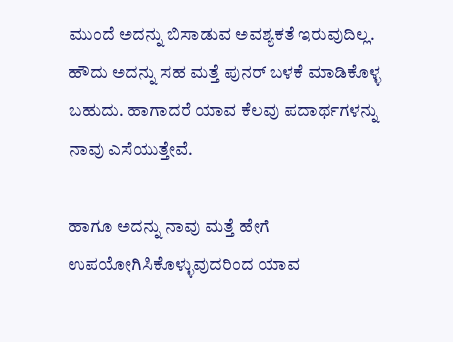ಮುಂದೆ ಅದನ್ನು ಬಿಸಾಡುವ ಅವಶ್ಯಕತೆ ಇರುವುದಿಲ್ಲ. ಹೌದು ಅದನ್ನು ಸಹ ಮತ್ತೆ ಪುನರ್ ಬಳಕೆ ಮಾಡಿಕೊಳ್ಳ ಬಹುದು. ಹಾಗಾದರೆ ಯಾವ ಕೆಲವು ಪದಾರ್ಥಗಳನ್ನು ನಾವು ಎಸೆಯುತ್ತೇವೆ.

ಹಾಗೂ ಅದನ್ನು ನಾವು ಮತ್ತೆ ಹೇಗೆ ಉಪಯೋಗಿಸಿಕೊಳ್ಳುವುದರಿಂದ ಯಾವ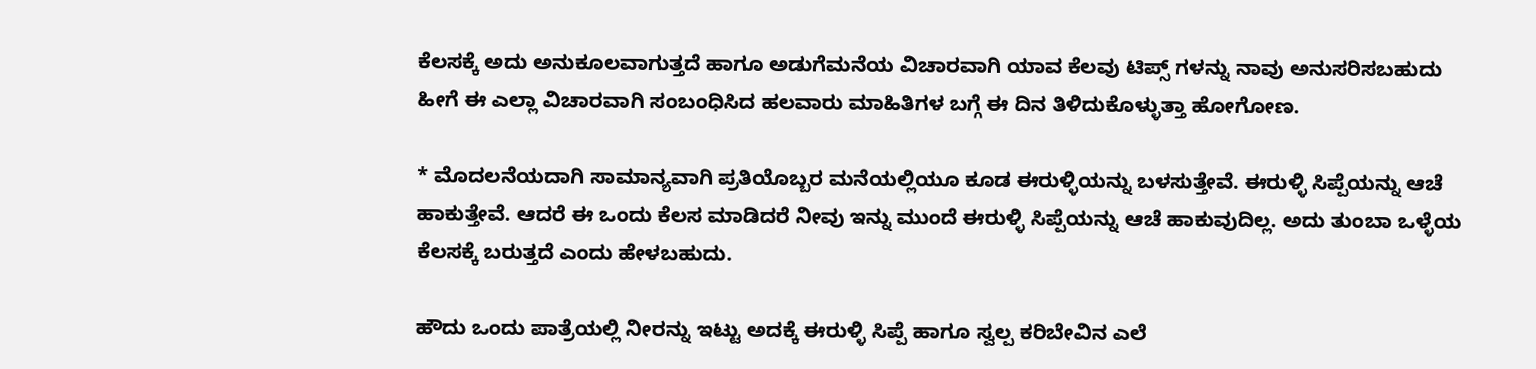ಕೆಲಸಕ್ಕೆ ಅದು ಅನುಕೂಲವಾಗುತ್ತದೆ ಹಾಗೂ ಅಡುಗೆಮನೆಯ ವಿಚಾರವಾಗಿ ಯಾವ ಕೆಲವು ಟಿಪ್ಸ್ ಗಳನ್ನು ನಾವು ಅನುಸರಿಸಬಹುದು ಹೀಗೆ ಈ ಎಲ್ಲಾ ವಿಚಾರವಾಗಿ ಸಂಬಂಧಿಸಿದ ಹಲವಾರು ಮಾಹಿತಿಗಳ ಬಗ್ಗೆ ಈ ದಿನ ತಿಳಿದುಕೊಳ್ಳುತ್ತಾ ಹೋಗೋಣ.

* ಮೊದಲನೆಯದಾಗಿ ಸಾಮಾನ್ಯವಾಗಿ ಪ್ರತಿಯೊಬ್ಬರ ಮನೆಯಲ್ಲಿಯೂ ಕೂಡ ಈರುಳ್ಳಿಯನ್ನು ಬಳಸುತ್ತೇವೆ. ಈರುಳ್ಳಿ ಸಿಪ್ಪೆಯನ್ನು ಆಚೆ ಹಾಕುತ್ತೇವೆ. ಆದರೆ ಈ ಒಂದು ಕೆಲಸ ಮಾಡಿದರೆ ನೀವು ಇನ್ನು ಮುಂದೆ ಈರುಳ್ಳಿ ಸಿಪ್ಪೆಯನ್ನು ಆಚೆ ಹಾಕುವುದಿಲ್ಲ. ಅದು ತುಂಬಾ ಒಳ್ಳೆಯ ಕೆಲಸಕ್ಕೆ ಬರುತ್ತದೆ ಎಂದು ಹೇಳಬಹುದು.

ಹೌದು ಒಂದು ಪಾತ್ರೆಯಲ್ಲಿ ನೀರನ್ನು ಇಟ್ಟು ಅದಕ್ಕೆ ಈರುಳ್ಳಿ ಸಿಪ್ಪೆ ಹಾಗೂ ಸ್ವಲ್ಪ ಕರಿಬೇವಿನ ಎಲೆ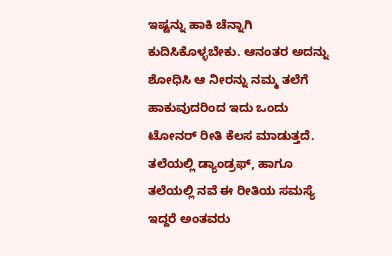ಇಷ್ಟನ್ನು ಹಾಕಿ ಚೆನ್ನಾಗಿ ಕುದಿಸಿಕೊಳ್ಳಬೇಕು. ಆನಂತರ ಅದನ್ನು ಶೋಧಿಸಿ ಆ ನೀರನ್ನು ನಮ್ಮ ತಲೆಗೆ ಹಾಕುವುದರಿಂದ ಇದು ಒಂದು ಟೋನರ್ ರೀತಿ ಕೆಲಸ ಮಾಡುತ್ತದೆ. ತಲೆಯಲ್ಲಿ ಡ್ಯಾಂಡ್ರಫ್, ಹಾಗೂ ತಲೆಯಲ್ಲಿ ನವೆ ಈ ರೀತಿಯ ಸಮಸ್ಯೆ ಇದ್ದರೆ ಅಂತವರು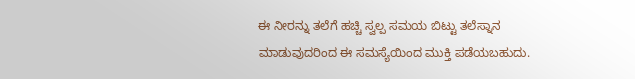ಈ ನೀರನ್ನು ತಲೆಗೆ ಹಚ್ಚಿ ಸ್ವಲ್ಪ ಸಮಯ ಬಿಟ್ಟು ತಲೆಸ್ನಾನ ಮಾಡುವುದರಿಂದ ಈ ಸಮಸ್ಯೆಯಿಂದ ಮುಕ್ತಿ ಪಡೆಯಬಹುದು.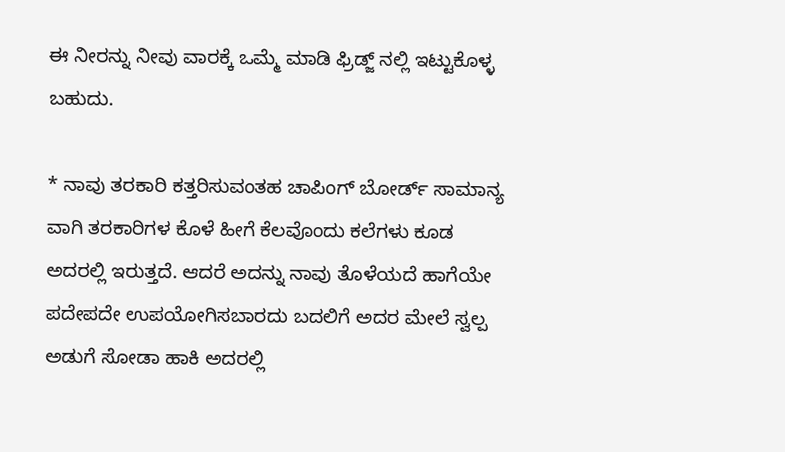ಈ ನೀರನ್ನು ನೀವು ವಾರಕ್ಕೆ ಒಮ್ಮೆ ಮಾಡಿ ಫ್ರಿಡ್ಜ್ ನಲ್ಲಿ ಇಟ್ಟುಕೊಳ್ಳ ಬಹುದು.

* ನಾವು ತರಕಾರಿ ಕತ್ತರಿಸುವಂತಹ ಚಾಪಿಂಗ್ ಬೋರ್ಡ್ ಸಾಮಾನ್ಯ ವಾಗಿ ತರಕಾರಿಗಳ ಕೊಳೆ ಹೀಗೆ ಕೆಲವೊಂದು ಕಲೆಗಳು ಕೂಡ ಅದರಲ್ಲಿ ಇರುತ್ತದೆ. ಆದರೆ ಅದನ್ನು ನಾವು ತೊಳೆಯದೆ ಹಾಗೆಯೇ ಪದೇಪದೇ ಉಪಯೋಗಿಸಬಾರದು ಬದಲಿಗೆ ಅದರ ಮೇಲೆ ಸ್ವಲ್ಪ ಅಡುಗೆ ಸೋಡಾ ಹಾಕಿ ಅದರಲ್ಲಿ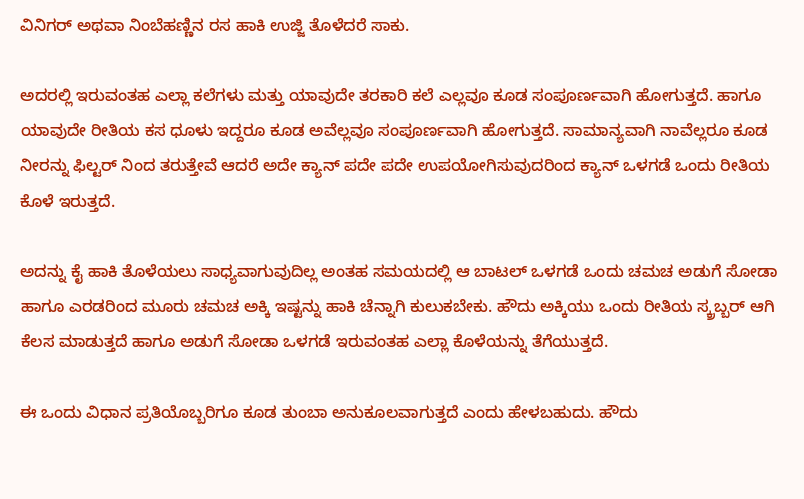ವಿನಿಗರ್ ಅಥವಾ ನಿಂಬೆಹಣ್ಣಿನ ರಸ ಹಾಕಿ ಉಜ್ಜಿ ತೊಳೆದರೆ ಸಾಕು‌.

ಅದರಲ್ಲಿ ಇರುವಂತಹ ಎಲ್ಲಾ ಕಲೆಗಳು ಮತ್ತು ಯಾವುದೇ ತರಕಾರಿ ಕಲೆ ಎಲ್ಲವೂ ಕೂಡ ಸಂಪೂರ್ಣವಾಗಿ ಹೋಗುತ್ತದೆ. ಹಾಗೂ ಯಾವುದೇ ರೀತಿಯ ಕಸ ಧೂಳು ಇದ್ದರೂ ಕೂಡ ಅವೆಲ್ಲವೂ ಸಂಪೂರ್ಣವಾಗಿ ಹೋಗುತ್ತದೆ. ಸಾಮಾನ್ಯವಾಗಿ ನಾವೆಲ್ಲರೂ ಕೂಡ ನೀರನ್ನು ಫಿಲ್ಟರ್ ನಿಂದ ತರುತ್ತೇವೆ ಆದರೆ ಅದೇ ಕ್ಯಾನ್ ಪದೇ ಪದೇ ಉಪಯೋಗಿಸುವುದರಿಂದ ಕ್ಯಾನ್ ಒಳಗಡೆ ಒಂದು ರೀತಿಯ ಕೊಳೆ ಇರುತ್ತದೆ.

ಅದನ್ನು ಕೈ ಹಾಕಿ ತೊಳೆಯಲು ಸಾಧ್ಯವಾಗುವುದಿಲ್ಲ ಅಂತಹ ಸಮಯದಲ್ಲಿ ಆ ಬಾಟಲ್ ಒಳಗಡೆ ಒಂದು ಚಮಚ ಅಡುಗೆ ಸೋಡಾ ಹಾಗೂ ಎರಡರಿಂದ ಮೂರು ಚಮಚ ಅಕ್ಕಿ ಇಷ್ಟನ್ನು ಹಾಕಿ ಚೆನ್ನಾಗಿ ಕುಲುಕಬೇಕು. ಹೌದು ಅಕ್ಕಿಯು ಒಂದು ರೀತಿಯ ಸ್ಕ್ರಬ್ಬರ್ ಆಗಿ ಕೆಲಸ ಮಾಡುತ್ತದೆ ಹಾಗೂ ಅಡುಗೆ ಸೋಡಾ ಒಳಗಡೆ ಇರುವಂತಹ ಎಲ್ಲಾ ಕೊಳೆಯನ್ನು ತೆಗೆಯುತ್ತದೆ.

ಈ ಒಂದು ವಿಧಾನ ಪ್ರತಿಯೊಬ್ಬರಿಗೂ ಕೂಡ ತುಂಬಾ ಅನುಕೂಲವಾಗುತ್ತದೆ ಎಂದು ಹೇಳಬಹುದು. ಹೌದು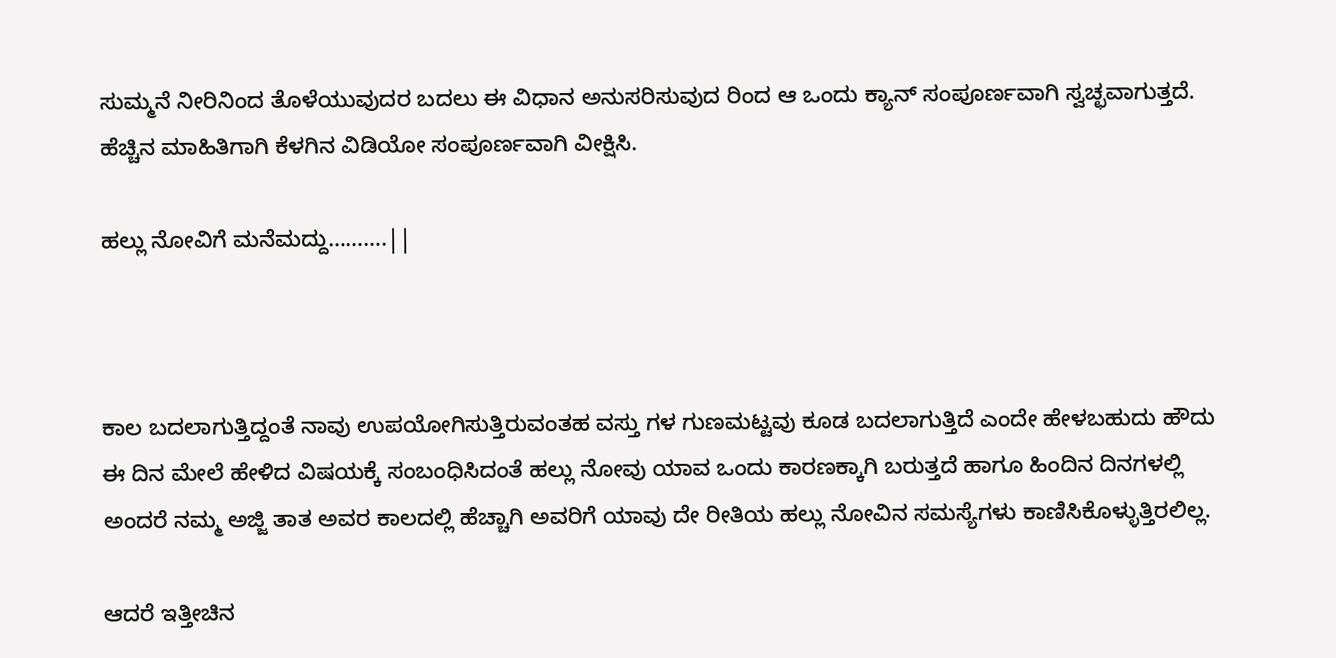ಸುಮ್ಮನೆ ನೀರಿನಿಂದ ತೊಳೆಯುವುದರ ಬದಲು ಈ ವಿಧಾನ ಅನುಸರಿಸುವುದ ರಿಂದ ಆ ಒಂದು ಕ್ಯಾನ್ ಸಂಪೂರ್ಣವಾಗಿ ಸ್ವಚ್ಛವಾಗುತ್ತದೆ. ಹೆಚ್ಚಿನ ಮಾಹಿತಿಗಾಗಿ ಕೆಳಗಿನ ವಿಡಿಯೋ ಸಂಪೂರ್ಣವಾಗಿ ವೀಕ್ಷಿಸಿ.

ಹಲ್ಲು ನೋವಿಗೆ ಮನೆಮದ್ದು……….||



ಕಾಲ ಬದಲಾಗುತ್ತಿದ್ದಂತೆ ನಾವು ಉಪಯೋಗಿಸುತ್ತಿರುವಂತಹ ವಸ್ತು ಗಳ ಗುಣಮಟ್ಟವು ಕೂಡ ಬದಲಾಗುತ್ತಿದೆ ಎಂದೇ ಹೇಳಬಹುದು ಹೌದು ಈ ದಿನ ಮೇಲೆ ಹೇಳಿದ ವಿಷಯಕ್ಕೆ ಸಂಬಂಧಿಸಿದಂತೆ ಹಲ್ಲು ನೋವು ಯಾವ ಒಂದು ಕಾರಣಕ್ಕಾಗಿ ಬರುತ್ತದೆ ಹಾಗೂ ಹಿಂದಿನ ದಿನಗಳಲ್ಲಿ ಅಂದರೆ ನಮ್ಮ ಅಜ್ಜಿ ತಾತ ಅವರ ಕಾಲದಲ್ಲಿ ಹೆಚ್ಚಾಗಿ ಅವರಿಗೆ ಯಾವು ದೇ ರೀತಿಯ ಹಲ್ಲು ನೋವಿನ ಸಮಸ್ಯೆಗಳು ಕಾಣಿಸಿಕೊಳ್ಳುತ್ತಿರಲಿಲ್ಲ.

ಆದರೆ ಇತ್ತೀಚಿನ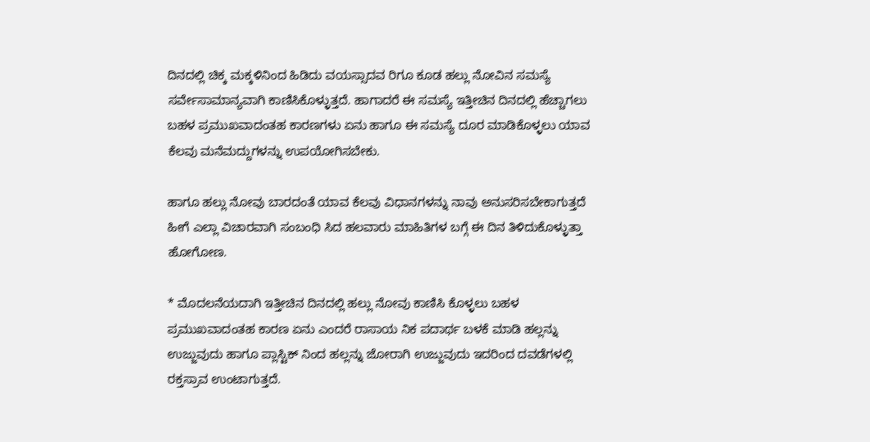ದಿನದಲ್ಲಿ ಚಿಕ್ಕ ಮಕ್ಕಳಿನಿಂದ ಹಿಡಿದು ವಯಸ್ಸಾದವ ರಿಗೂ ಕೂಡ ಹಲ್ಲು ನೋವಿನ ಸಮಸ್ಯೆ ಸರ್ವೇಸಾಮಾನ್ಯವಾಗಿ ಕಾಣಿಸಿಕೊಳ್ಳುತ್ತದೆ. ಹಾಗಾದರೆ ಈ ಸಮಸ್ಯೆ ಇತ್ತೀಚಿನ ದಿನದಲ್ಲಿ ಹೆಚ್ಚಾಗಲು ಬಹಳ ಪ್ರಮುಖವಾದಂತಹ ಕಾರಣಗಳು ಏನು ಹಾಗೂ ಈ ಸಮಸ್ಯೆ ದೂರ ಮಾಡಿಕೊಳ್ಳಲು ಯಾವ ಕೆಲವು ಮನೆಮದ್ದುಗಳನ್ನು ಉಪಯೋಗಿಸಬೇಕು.

ಹಾಗೂ ಹಲ್ಲು ನೋವು ಬಾರದಂತೆ ಯಾವ ಕೆಲವು ವಿಧಾನಗಳನ್ನು ನಾವು ಅನುಸರಿಸಬೇಕಾಗುತ್ತದೆ ಹೀಗೆ ಎಲ್ಲಾ ವಿಚಾರವಾಗಿ ಸಂಬಂಧಿ ಸಿದ ಹಲವಾರು ಮಾಹಿತಿಗಳ ಬಗ್ಗೆ ಈ ದಿನ ತಿಳಿದುಕೊಳ್ಳುತ್ತಾ ಹೋಗೋಣ.

* ಮೊದಲನೆಯದಾಗಿ ಇತ್ತೀಚಿನ ದಿನದಲ್ಲಿ ಹಲ್ಲು ನೋವು ಕಾಣಿಸಿ ಕೊಳ್ಳಲು ಬಹಳ ಪ್ರಮುಖವಾದಂತಹ ಕಾರಣ ಏನು ಎಂದರೆ ರಾಸಾಯ ನಿಕ ಪದಾರ್ಥ ಬಳಕೆ ಮಾಡಿ ಹಲ್ಲನ್ನು ಉಜ್ಜುವುದು ಹಾಗೂ ಪ್ಲಾಸ್ಟಿಕ್ ನಿಂದ ಹಲ್ಲನ್ನು ಜೋರಾಗಿ ಉಜ್ಜುವುದು ಇದರಿಂದ ದವಡೆಗಳಲ್ಲಿ ರಕ್ತಸ್ರಾವ ಉಂಟಾಗುತ್ತದೆ.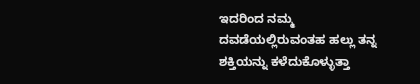ಇದರಿಂದ ನಮ್ಮ ದವಡೆಯಲ್ಲಿರುವಂತಹ ಹಲ್ಲು ತನ್ನ ಶಕ್ತಿಯನ್ನು ಕಳೆದುಕೊಳ್ಳುತ್ತಾ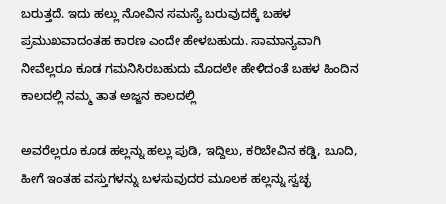ಬರುತ್ತದೆ. ಇದು ಹಲ್ಲು ನೋವಿನ ಸಮಸ್ಯೆ ಬರುವುದಕ್ಕೆ ಬಹಳ ಪ್ರಮುಖವಾದಂತಹ ಕಾರಣ ಎಂದೇ ಹೇಳಬಹುದು. ಸಾಮಾನ್ಯವಾಗಿ ನೀವೆಲ್ಲರೂ ಕೂಡ ಗಮನಿಸಿರಬಹುದು ಮೊದಲೇ ಹೇಳಿದಂತೆ ಬಹಳ ಹಿಂದಿನ ಕಾಲದಲ್ಲಿ ನಮ್ಮ ತಾತ ಅಜ್ಜನ ಕಾಲದಲ್ಲಿ

ಅವರೆಲ್ಲರೂ ಕೂಡ ಹಲ್ಲನ್ನು ಹಲ್ಲು ಪುಡಿ, ಇದ್ದಿಲು, ಕರಿಬೇವಿನ ಕಡ್ಡಿ, ಬೂದಿ, ಹೀಗೆ ಇಂತಹ ವಸ್ತುಗಳನ್ನು ಬಳಸುವುದರ ಮೂಲಕ ಹಲ್ಲನ್ನು ಸ್ವಚ್ಛ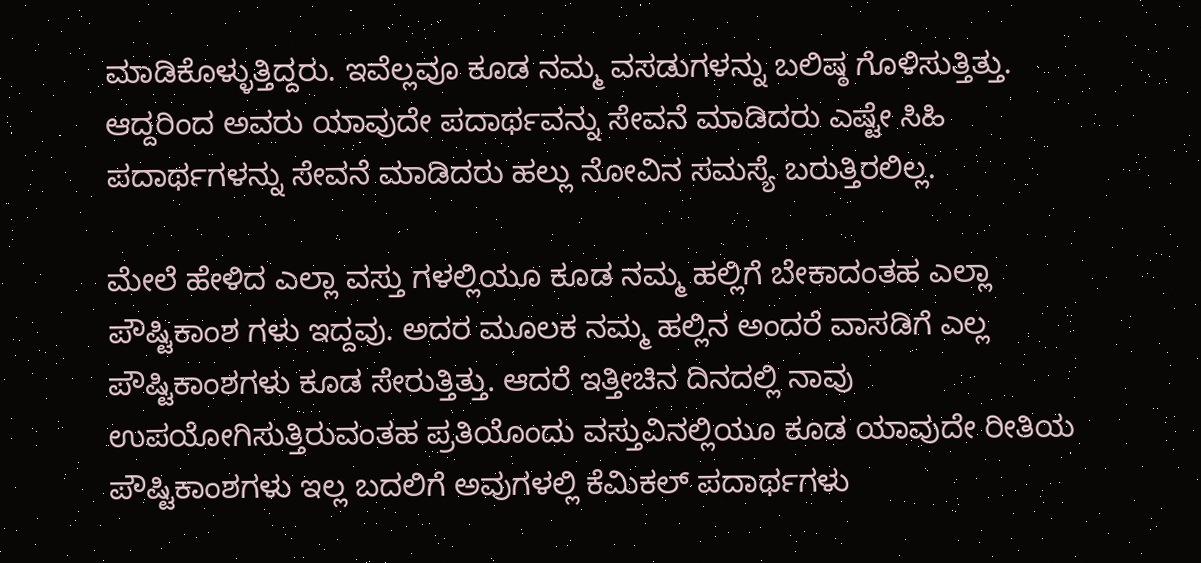ಮಾಡಿಕೊಳ್ಳುತ್ತಿದ್ದರು. ಇವೆಲ್ಲವೂ ಕೂಡ ನಮ್ಮ ವಸಡುಗಳನ್ನು ಬಲಿಷ್ಠ ಗೊಳಿಸುತ್ತಿತ್ತು. ಆದ್ದರಿಂದ ಅವರು ಯಾವುದೇ ಪದಾರ್ಥವನ್ನು ಸೇವನೆ ಮಾಡಿದರು ಎಷ್ಟೇ ಸಿಹಿ ಪದಾರ್ಥಗಳನ್ನು ಸೇವನೆ ಮಾಡಿದರು ಹಲ್ಲು ನೋವಿನ ಸಮಸ್ಯೆ ಬರುತ್ತಿರಲಿಲ್ಲ.

ಮೇಲೆ ಹೇಳಿದ ಎಲ್ಲಾ ವಸ್ತು ಗಳಲ್ಲಿಯೂ ಕೂಡ ನಮ್ಮ ಹಲ್ಲಿಗೆ ಬೇಕಾದಂತಹ ಎಲ್ಲಾ ಪೌಷ್ಟಿಕಾಂಶ ಗಳು ಇದ್ದವು. ಅದರ ಮೂಲಕ ನಮ್ಮ ಹಲ್ಲಿನ ಅಂದರೆ ವಾಸಡಿಗೆ ಎಲ್ಲ ಪೌಷ್ಟಿಕಾಂಶಗಳು ಕೂಡ ಸೇರುತ್ತಿತ್ತು. ಆದರೆ ಇತ್ತೀಚಿನ ದಿನದಲ್ಲಿ ನಾವು ಉಪಯೋಗಿಸುತ್ತಿರುವಂತಹ ಪ್ರತಿಯೊಂದು ವಸ್ತುವಿನಲ್ಲಿಯೂ ಕೂಡ ಯಾವುದೇ ರೀತಿಯ ಪೌಷ್ಟಿಕಾಂಶಗಳು ಇಲ್ಲ ಬದಲಿಗೆ ಅವುಗಳಲ್ಲಿ ಕೆಮಿಕಲ್ ಪದಾರ್ಥಗಳು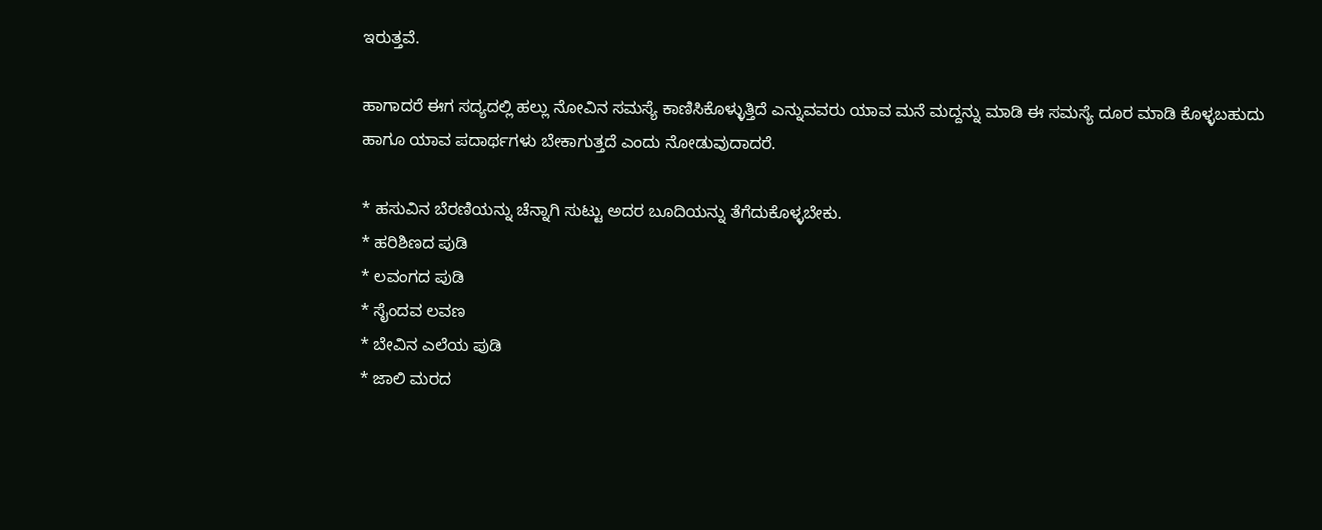ಇರುತ್ತವೆ.

ಹಾಗಾದರೆ ಈಗ ಸದ್ಯದಲ್ಲಿ ಹಲ್ಲು ನೋವಿನ ಸಮಸ್ಯೆ ಕಾಣಿಸಿಕೊಳ್ಳುತ್ತಿದೆ ಎನ್ನುವವರು ಯಾವ ಮನೆ ಮದ್ದನ್ನು ಮಾಡಿ ಈ ಸಮಸ್ಯೆ ದೂರ ಮಾಡಿ ಕೊಳ್ಳಬಹುದು ಹಾಗೂ ಯಾವ ಪದಾರ್ಥಗಳು ಬೇಕಾಗುತ್ತದೆ ಎಂದು ನೋಡುವುದಾದರೆ.

* ಹಸುವಿನ ಬೆರಣಿಯನ್ನು ಚೆನ್ನಾಗಿ ಸುಟ್ಟು ಅದರ ಬೂದಿಯನ್ನು ತೆಗೆದುಕೊಳ್ಳಬೇಕು.
* ಹರಿಶಿಣದ ಪುಡಿ
* ಲವಂಗದ ಪುಡಿ
* ಸೈಂದವ ಲವಣ
* ಬೇವಿನ ಎಲೆಯ ಪುಡಿ
* ಜಾಲಿ ಮರದ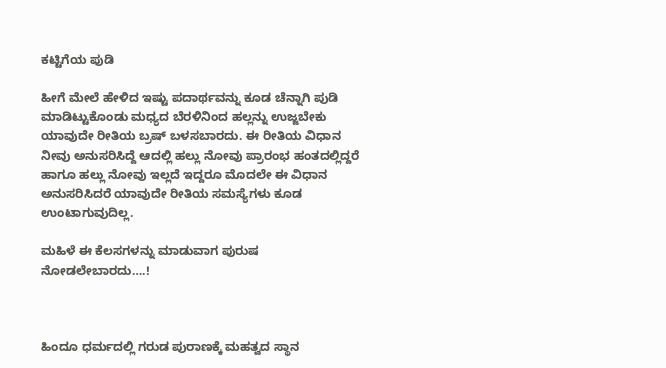ಕಟ್ಟಿಗೆಯ ಪುಡಿ

ಹೀಗೆ ಮೇಲೆ ಹೇಳಿದ ಇಷ್ಟು ಪದಾರ್ಥವನ್ನು ಕೂಡ ಚೆನ್ನಾಗಿ ಪುಡಿ ಮಾಡಿಟ್ಟುಕೊಂಡು ಮಧ್ಯದ ಬೆರಳಿನಿಂದ ಹಲ್ಲನ್ನು ಉಜ್ಜಬೇಕು ಯಾವುದೇ ರೀತಿಯ ಬ್ರಷ್ ಬಳಸಬಾರದು. ಈ ರೀತಿಯ ವಿಧಾನ ನೀವು ಅನುಸರಿಸಿದ್ದೆ ಆದಲ್ಲಿ ಹಲ್ಲು ನೋವು ಪ್ರಾರಂಭ ಹಂತದಲ್ಲಿದ್ದರೆ ಹಾಗೂ ಹಲ್ಲು ನೋವು ಇಲ್ಲದೆ ಇದ್ದರೂ ಮೊದಲೇ ಈ ವಿಧಾನ ಅನುಸರಿಸಿದರೆ ಯಾವುದೇ ರೀತಿಯ ಸಮಸ್ಯೆಗಳು ಕೂಡ ಉಂಟಾಗುವುದಿಲ್ಲ.

ಮಹಿಳೆ ಈ ಕೆಲಸಗಳನ್ನು ಮಾಡುವಾಗ ಪುರುಷ ನೋಡಲೇಬಾರದು….!



ಹಿಂದೂ ಧರ್ಮದಲ್ಲಿ ಗರುಡ ಪುರಾಣಕ್ಕೆ ಮಹತ್ವದ ಸ್ಥಾನ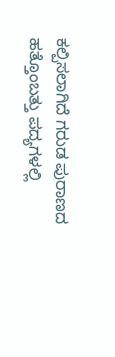ಕಲ್ಪಿಸಲಾಗಿದೆ ಗರುಡ ಪುರಾಣದ ಹತ್ತೊಂಬತ್ತು ಪದ್ಯಗಳಲ್ಲಿ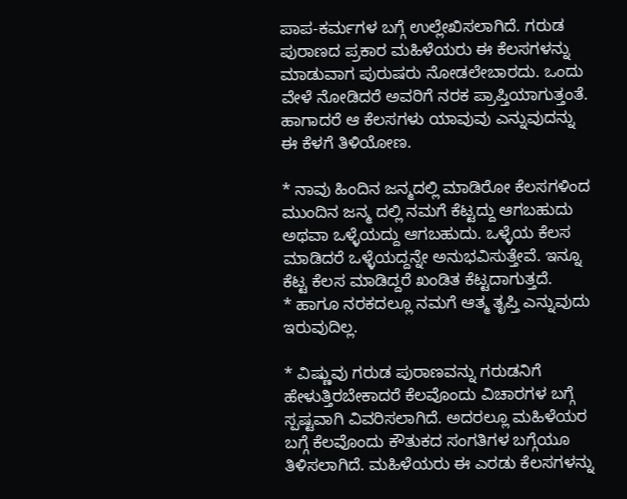ಪಾಪ-ಕರ್ಮಗಳ ಬಗ್ಗೆ ಉಲ್ಲೇಖಿಸಲಾಗಿದೆ. ಗರುಡ ಪುರಾಣದ ಪ್ರಕಾರ ಮಹಿಳೆಯರು ಈ ಕೆಲಸಗಳನ್ನು ಮಾಡುವಾಗ ಪುರುಷರು ನೋಡಲೇಬಾರದು. ಒಂದು ವೇಳೆ ನೋಡಿದರೆ ಅವರಿಗೆ ನರಕ ಪ್ರಾಪ್ತಿಯಾಗುತ್ತಂತೆ. ಹಾಗಾದರೆ ಆ ಕೆಲಸಗಳು ಯಾವುವು ಎನ್ನುವುದನ್ನು ಈ ಕೆಳಗೆ ತಿಳಿಯೋಣ.

* ನಾವು ಹಿಂದಿನ ಜನ್ಮದಲ್ಲಿ ಮಾಡಿರೋ ಕೆಲಸಗಳಿಂದ ಮುಂದಿನ ಜನ್ಮ ದಲ್ಲಿ ನಮಗೆ ಕೆಟ್ಟದ್ದು ಆಗಬಹುದು ಅಥವಾ ಒಳ್ಳೆಯದ್ದು ಆಗಬಹುದು. ಒಳ್ಳೆಯ ಕೆಲಸ ಮಾಡಿದರೆ ಒಳ್ಳೆಯದ್ದನ್ನೇ ಅನುಭವಿಸುತ್ತೇವೆ. ಇನ್ನೂ ಕೆಟ್ಟ ಕೆಲಸ ಮಾಡಿದ್ದರೆ ಖಂಡಿತ ಕೆಟ್ಟದಾಗುತ್ತದೆ.
* ಹಾಗೂ ನರಕದಲ್ಲೂ ನಮಗೆ ಆತ್ಮ ತೃಪ್ತಿ ಎನ್ನುವುದು ಇರುವುದಿಲ್ಲ.

* ವಿಷ್ಣುವು ಗರುಡ ಪುರಾಣವನ್ನು ಗರುಡನಿಗೆ ಹೇಳುತ್ತಿರಬೇಕಾದರೆ ಕೆಲವೊಂದು ವಿಚಾರಗಳ ಬಗ್ಗೆ ಸ್ಪಷ್ಟವಾಗಿ ವಿವರಿಸಲಾಗಿದೆ. ಅದರಲ್ಲೂ ಮಹಿಳೆಯರ ಬಗ್ಗೆ ಕೆಲವೊಂದು ಕೌತುಕದ ಸಂಗತಿಗಳ ಬಗ್ಗೆಯೂ ತಿಳಿಸಲಾಗಿದೆ. ಮಹಿಳೆಯರು ಈ ಎರಡು ಕೆಲಸಗಳನ್ನು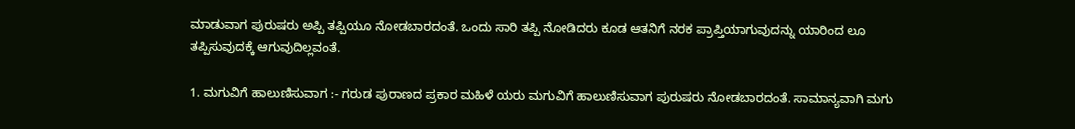ಮಾಡುವಾಗ ಪುರುಷರು ಅಪ್ಪಿ ತಪ್ಪಿಯೂ ನೋಡಬಾರದಂತೆ. ಒಂದು ಸಾರಿ ತಪ್ಪಿ ನೋಡಿದರು ಕೂಡ ಆತನಿಗೆ ನರಕ ಪ್ರಾಪ್ತಿಯಾಗುವುದನ್ನು ಯಾರಿಂದ ಲೂ ತಪ್ಪಿಸುವುದಕ್ಕೆ ಆಗುವುದಿಲ್ಲವಂತೆ.

1. ಮಗುವಿಗೆ ಹಾಲುಣಿಸುವಾಗ :- ಗರುಡ ಪುರಾಣದ ಪ್ರಕಾರ ಮಹಿಳೆ ಯರು ಮಗುವಿಗೆ ಹಾಲುಣಿಸುವಾಗ ಪುರುಷರು ನೋಡಬಾರದಂತೆ. ಸಾಮಾನ್ಯವಾಗಿ ಮಗು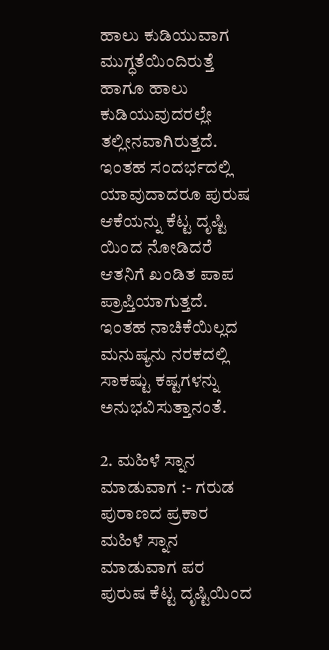ಹಾಲು ಕುಡಿಯುವಾಗ ಮುಗ್ಧತೆಯಿಂದಿರುತ್ತೆ ಹಾಗೂ ಹಾಲು ಕುಡಿಯುವುದರಲ್ಲೇ ತಲ್ಲೀನವಾಗಿರುತ್ತದೆ. ಇಂತಹ ಸಂದರ್ಭದಲ್ಲಿ ಯಾವುದಾದರೂ ಪುರುಷ ಆಕೆಯನ್ನು ಕೆಟ್ಟ ದೃಷ್ಟಿ ಯಿಂದ ನೋಡಿದರೆ ಆತನಿಗೆ ಖಂಡಿತ ಪಾಪ ಪ್ರಾಪ್ತಿಯಾಗುತ್ತದೆ. ಇಂತಹ ನಾಚಿಕೆಯಿಲ್ಲದ ಮನುಷ್ಯನು ನರಕದಲ್ಲಿ ಸಾಕಷ್ಟು ಕಷ್ಟಗಳನ್ನು ಅನುಭವಿಸುತ್ತಾನಂತೆ.

2. ಮಹಿಳೆ ಸ್ನಾನ ಮಾಡುವಾಗ :- ಗರುಡ ಪುರಾಣದ ಪ್ರಕಾರ ಮಹಿಳೆ ಸ್ನಾನ ಮಾಡುವಾಗ ಪರ ಪುರುಷ ಕೆಟ್ಟ ದೃಷ್ಟಿಯಿಂದ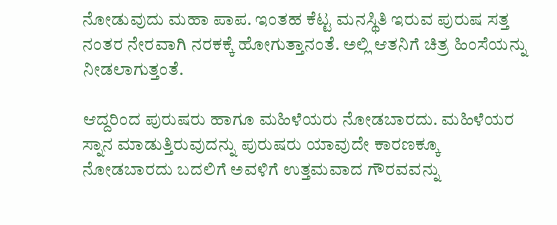ನೋಡುವುದು ಮಹಾ ಪಾಪ. ಇಂತಹ ಕೆಟ್ಟ ಮನಸ್ಥಿತಿ ಇರುವ ಪುರುಷ ಸತ್ತ ನಂತರ ನೇರವಾಗಿ ನರಕಕ್ಕೆ ಹೋಗುತ್ತಾನಂತೆ. ಅಲ್ಲಿ ಆತನಿಗೆ ಚಿತ್ರ ಹಿಂಸೆಯನ್ನು ನೀಡಲಾಗುತ್ತಂತೆ.

ಆದ್ದರಿಂದ ಪುರುಷರು ಹಾಗೂ ಮಹಿಳೆಯರು ನೋಡಬಾರದು. ಮಹಿಳೆಯರ ಸ್ನಾನ ಮಾಡುತ್ತಿರುವುದನ್ನು ಪುರುಷರು ಯಾವುದೇ ಕಾರಣಕ್ಕೂ ನೋಡಬಾರದು ಬದಲಿಗೆ ಅವಳಿಗೆ ಉತ್ತಮವಾದ ಗೌರವವನ್ನು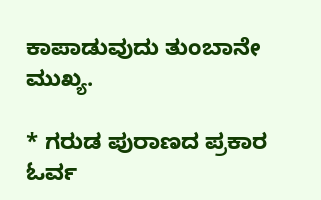ಕಾಪಾಡುವುದು ತುಂಬಾನೇ ಮುಖ್ಯ.

* ಗರುಡ ಪುರಾಣದ ಪ್ರಕಾರ ಓರ್ವ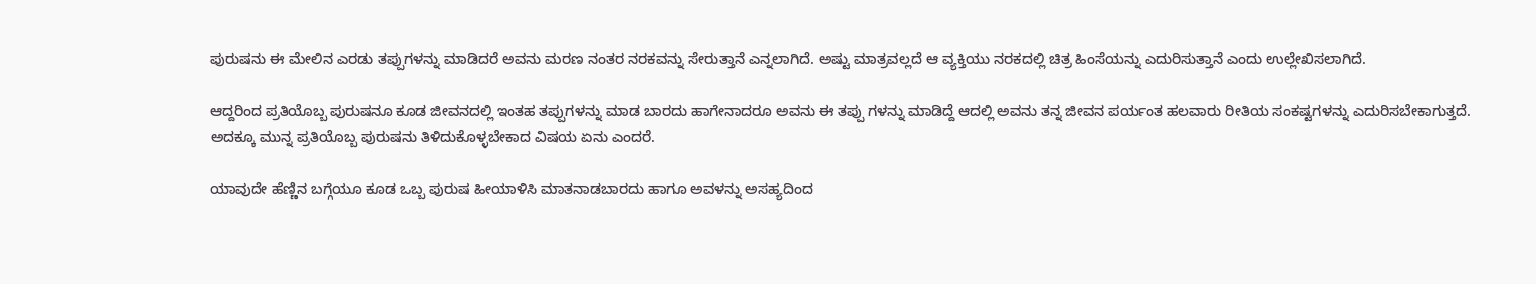ಪುರುಷನು ಈ ಮೇಲಿನ ಎರಡು ತಪ್ಪುಗಳನ್ನು ಮಾಡಿದರೆ ಅವನು ಮರಣ ನಂತರ ನರಕವನ್ನು ಸೇರುತ್ತಾನೆ ಎನ್ನಲಾಗಿದೆ. ಅಷ್ಟು ಮಾತ್ರವಲ್ಲದೆ ಆ ವ್ಯಕ್ತಿಯು ನರಕದಲ್ಲಿ ಚಿತ್ರ ಹಿಂಸೆಯನ್ನು ಎದುರಿಸುತ್ತಾನೆ ಎಂದು ಉಲ್ಲೇಖಿಸಲಾಗಿದೆ.

ಆದ್ದರಿಂದ ಪ್ರತಿಯೊಬ್ಬ ಪುರುಷನೂ ಕೂಡ ಜೀವನದಲ್ಲಿ ಇಂತಹ ತಪ್ಪುಗಳನ್ನು ಮಾಡ ಬಾರದು ಹಾಗೇನಾದರೂ ಅವನು ಈ ತಪ್ಪು ಗಳನ್ನು ಮಾಡಿದ್ದೆ ಆದಲ್ಲಿ ಅವನು ತನ್ನ ಜೀವನ ಪರ್ಯಂತ ಹಲವಾರು ರೀತಿಯ ಸಂಕಷ್ಟಗಳನ್ನು ಎದುರಿಸಬೇಕಾಗುತ್ತದೆ.
ಅದಕ್ಕೂ ಮುನ್ನ ಪ್ರತಿಯೊಬ್ಬ ಪುರುಷನು ತಿಳಿದುಕೊಳ್ಳಬೇಕಾದ ವಿಷಯ ಏನು ಎಂದರೆ.

ಯಾವುದೇ ಹೆಣ್ಣಿನ ಬಗ್ಗೆಯೂ ಕೂಡ ಒಬ್ಬ ಪುರುಷ ಹೀಯಾಳಿಸಿ ಮಾತನಾಡಬಾರದು ಹಾಗೂ ಅವಳನ್ನು ಅಸಹ್ಯದಿಂದ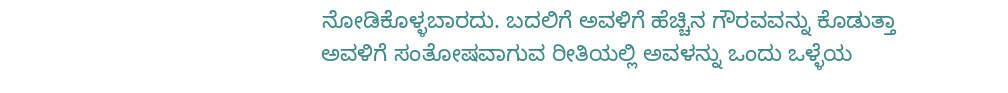ನೋಡಿಕೊಳ್ಳಬಾರದು. ಬದಲಿಗೆ ಅವಳಿಗೆ ಹೆಚ್ಚಿನ ಗೌರವವನ್ನು ಕೊಡುತ್ತಾ ಅವಳಿಗೆ ಸಂತೋಷವಾಗುವ ರೀತಿಯಲ್ಲಿ ಅವಳನ್ನು ಒಂದು ಒಳ್ಳೆಯ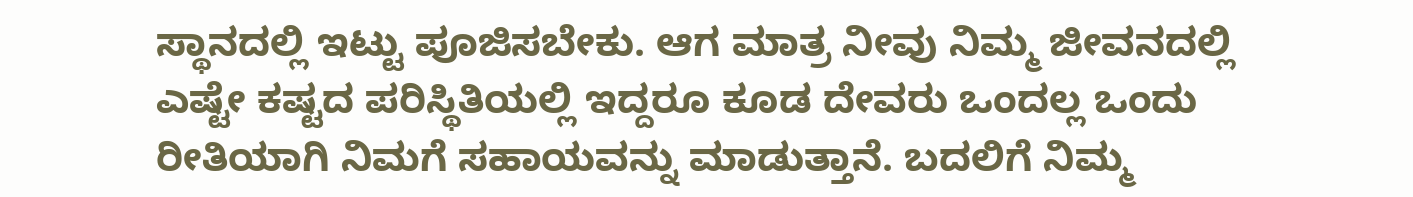ಸ್ಥಾನದಲ್ಲಿ ಇಟ್ಟು ಪೂಜಿಸಬೇಕು. ಆಗ ಮಾತ್ರ ನೀವು ನಿಮ್ಮ ಜೀವನದಲ್ಲಿ ಎಷ್ಟೇ ಕಷ್ಟದ ಪರಿಸ್ಥಿತಿಯಲ್ಲಿ ಇದ್ದರೂ ಕೂಡ ದೇವರು ಒಂದಲ್ಲ ಒಂದು ರೀತಿಯಾಗಿ ನಿಮಗೆ ಸಹಾಯವನ್ನು ಮಾಡುತ್ತಾನೆ. ಬದಲಿಗೆ ನಿಮ್ಮ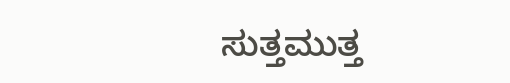ಸುತ್ತಮುತ್ತ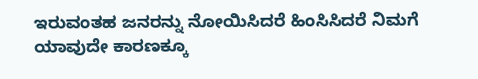ಇರುವಂತಹ ಜನರನ್ನು ನೋಯಿಸಿದರೆ ಹಿಂಸಿಸಿದರೆ ನಿಮಗೆ ಯಾವುದೇ ಕಾರಣಕ್ಕೂ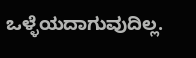ಒಳ್ಳೆಯದಾಗುವುದಿಲ್ಲ.